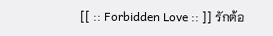[[ :: Forbidden Love :: ]] รักต้อ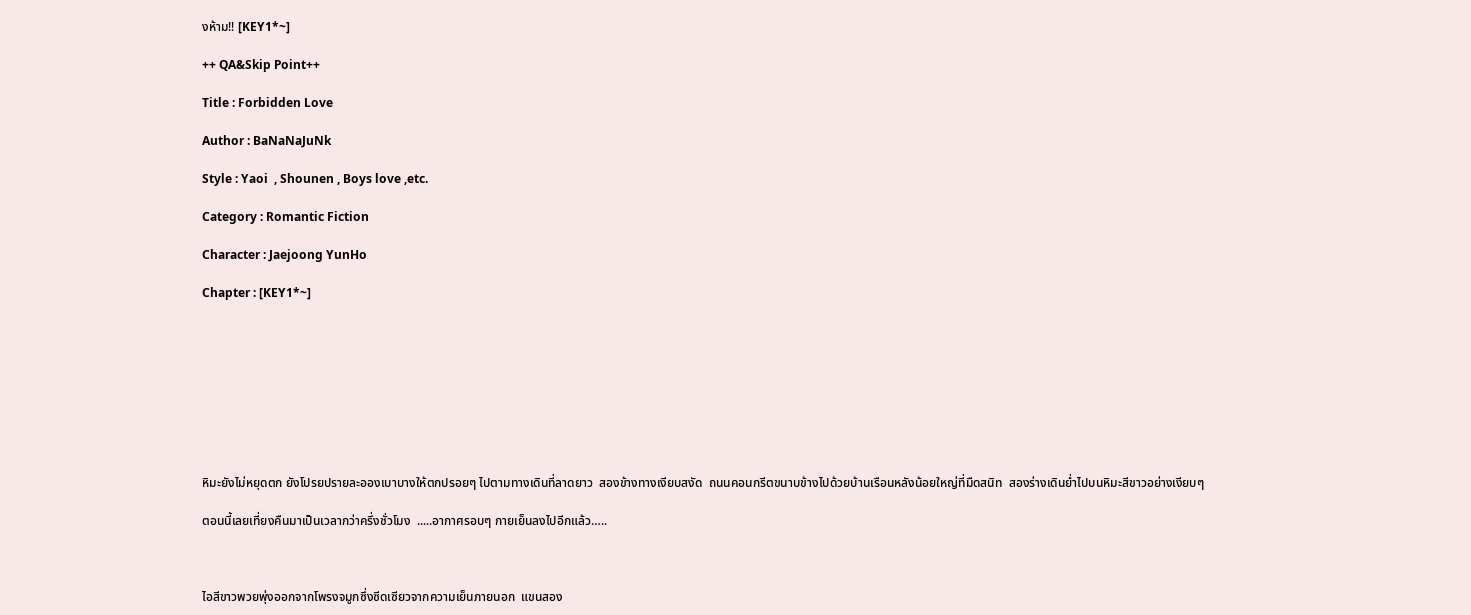งห้าม!! [KEY1*~]

++ QA&Skip Point++

Title : Forbidden Love

Author : BaNaNaJuNk

Style : Yaoi  , Shounen , Boys love ,etc.

Category : Romantic Fiction

Character : Jaejoong YunHo

Chapter : [KEY1*~]









หิมะยังไม่หยุดตก ยังโปรยปรายละอองเบาบางให้ตกปรอยๆ ไปตามทางเดินที่ลาดยาว  สองข้างทางเงียบสงัด  ถนนคอนกรีตขนาบข้างไปด้วยบ้านเรือนหลังน้อยใหญ่ที่มืดสนิท  สองร่างเดินย่ำไปบนหิมะสีขาวอย่างเงียบๆ

ตอนนี้เลยเที่ยงคืนมาเป็นเวลากว่าครึ่งชั่วโมง  .....อากาศรอบๆ กายเย็นลงไปอีกแล้ว…..



ไอสีขาวพวยพุ่งออกจากโพรงจมูกซึ่งซีดเซียวจากความเย็นภายนอก  แขนสอง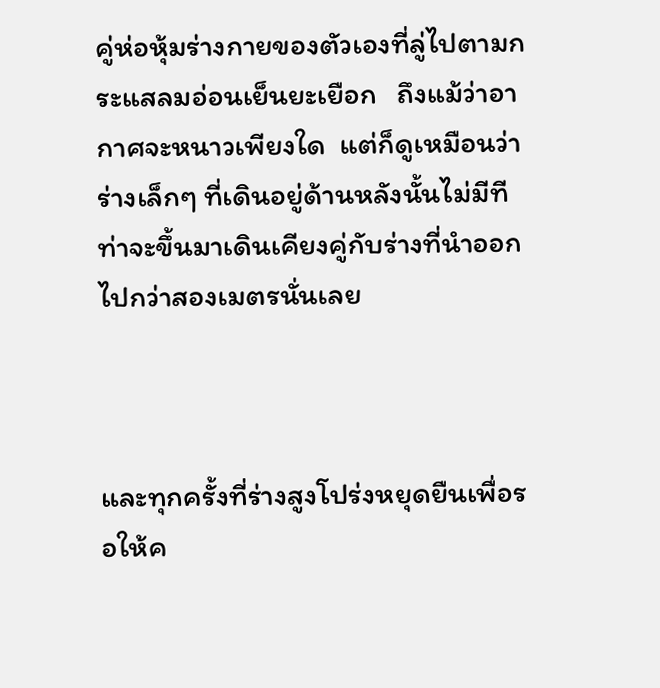คู่ห่อหุ้มร่างกายของตัวเองที่ลู่ไปตามกระแสลมอ่อนเย็นยะเยือก   ถึงแม้ว่าอากาศจะหนาวเพียงใด  แต่ก็ดูเหมือนว่าร่างเล็กๆ ที่เดินอยู่ด้านหลังนั้นไม่มีทีท่าจะขึ้นมาเดินเคียงคู่กับร่างที่นำออกไปกว่าสองเมตรนั่นเลย



และทุกครั้งที่ร่างสูงโปร่งหยุดยืนเพื่อรอให้ค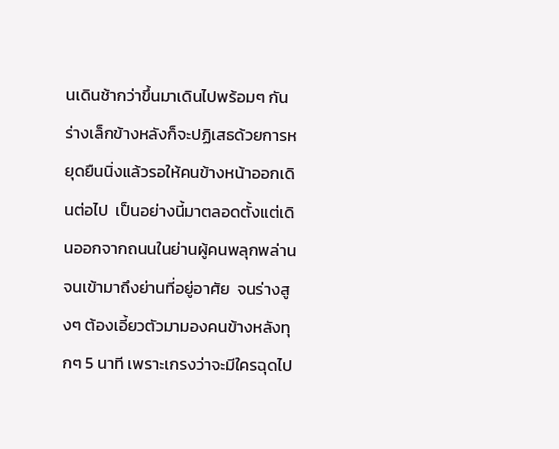นเดินช้ากว่าขึ้นมาเดินไปพร้อมๆ กัน  ร่างเล็กข้างหลังก็จะปฏิเสธด้วยการหยุดยืนนิ่งแล้วรอให้คนข้างหน้าออกเดินต่อไป  เป็นอย่างนี้มาตลอดตั้งแต่เดินออกจากถนนในย่านผู้คนพลุกพล่านจนเข้ามาถึงย่านที่อยู่อาศัย  จนร่างสูงๆ ต้องเอี้ยวตัวมามองคนข้างหลังทุกๆ 5 นาที เพราะเกรงว่าจะมีใครฉุดไป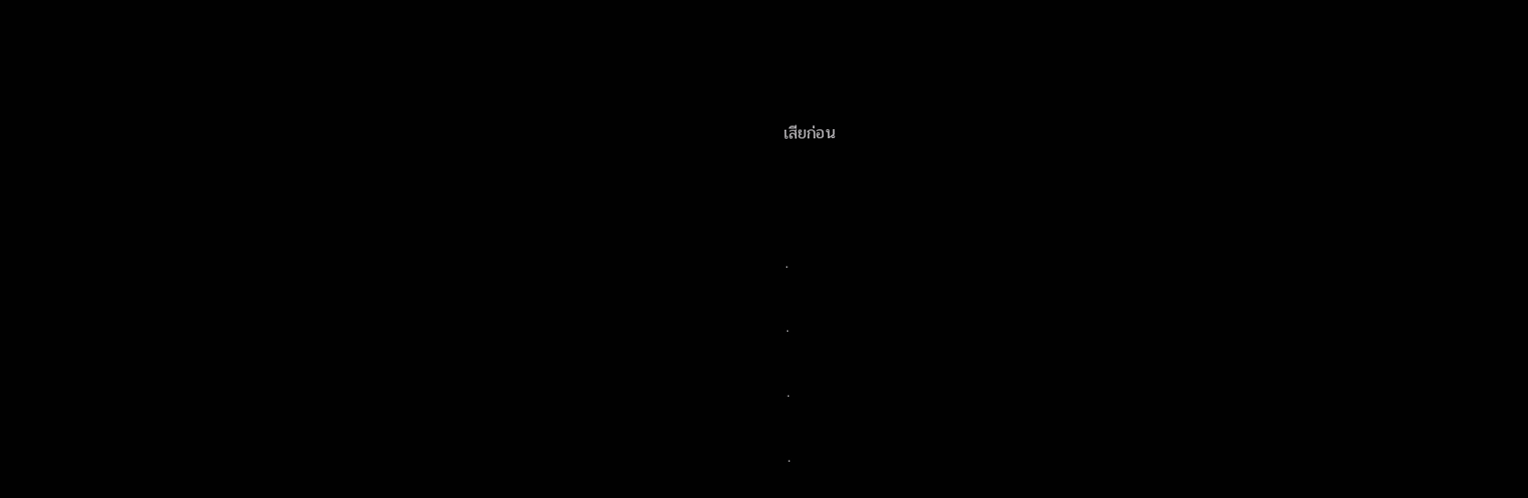เสียก่อน



.

.

.

.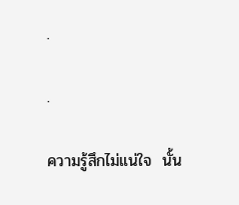.

.

ความรู้สึกไม่แน่ใจ  นั้น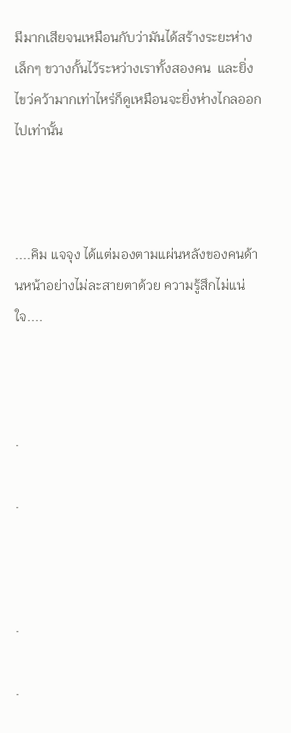มีมากเสียจนเหมือนกับว่ามันได้สร้างระยะห่างเล็กๆ ขวางกั้นไว้ระหว่างเราทั้งสองคน  และยิ่งไขว่คว้ามากเท่าไหร่ก็ดูเหมือนจะยิ่งห่างไกลออกไปเท่านั้น



....คิม แจจุง ได้แต่มองตามแผ่นหลังของคนด้านหน้าอย่างไม่ละสายตาด้วย ความรู้สึกไม่แน่ใจ....



.

.



.

.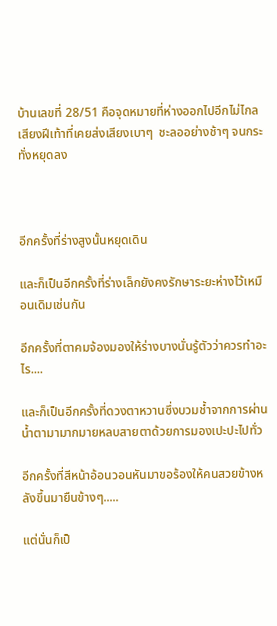บ้านเลขที่ 28/51 คือจุดหมายที่ห่างออกไปอีกไม่ไกล  เสียงฝีเท้าที่เคยส่งเสียงเบาๆ  ชะลออย่างช้าๆ จนกระทั่งหยุดลง



อีกครั้งที่ร่างสูงนั้นหยุดเดิน

และก็เป็นอีกครั้งที่ร่างเล็กยังคงรักษาระยะห่างไว้เหมือนเดิมเช่นกัน

อีกครั้งที่ตาคมจ้องมองให้ร่างบางนั่นรู้ตัวว่าควรทำอะไร....

และก็เป็นอีกครั้งที่ดวงตาหวานซึ่งบวมช้ำจากการผ่านน้ำตามามากมายหลบสายตาด้วยการมองเปะปะไปทั่ว

อีกครั้งที่สีหน้าอ้อนวอนหันมาขอร้องให้คนสวยข้างหลังขึ้นมายืนข้างๆ.....

แต่นั่นก็เป็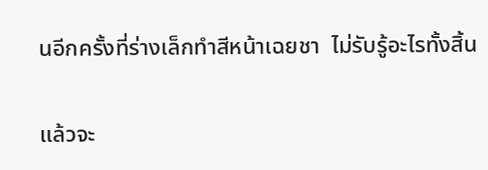นอีกครั้งที่ร่างเล็กทำสีหน้าเฉยชา  ไม่รับรู้อะไรทั้งสิ้น

แล้วจะ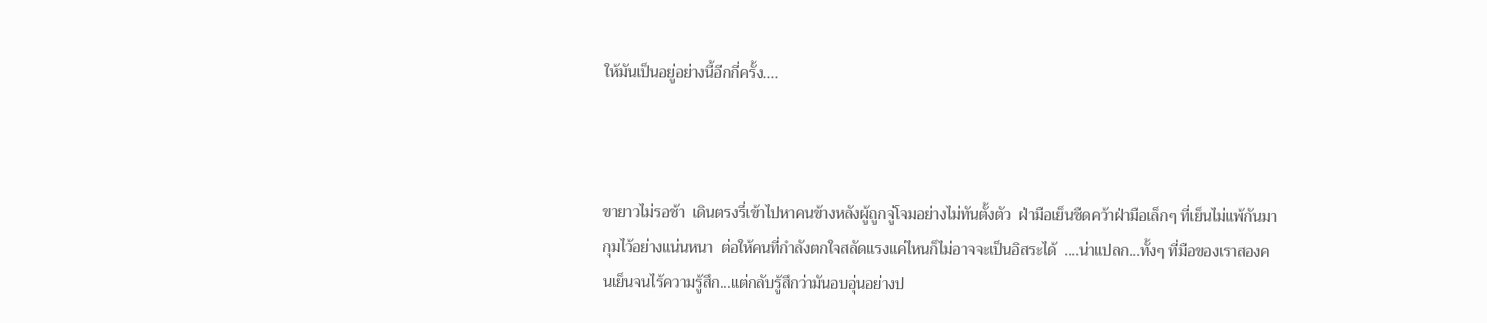ให้มันเป็นอยู่อย่างนี้อีกกี่ครั้ง....



ขายาวไม่รอช้า  เดินตรงรี่เข้าไปหาคนข้างหลังผู้ถูกจู่โจมอย่างไม่ทันตั้งตัว  ฝ่ามือเย็นชืดคว้าฝ่ามือเล็กๆ ที่เย็นไม่แพ้กันมากุมไว้อย่างแน่นหนา  ต่อให้คนที่กำลังตกใจสลัดแรงแค่ไหนก็ไม่อาจจะเป็นอิสระได้  ....น่าแปลก...ทั้งๆ ที่มือของเราสองคนเย็นจนไร้ความรู้สึก...แต่กลับรู้สึกว่ามันอบอุ่นอย่างป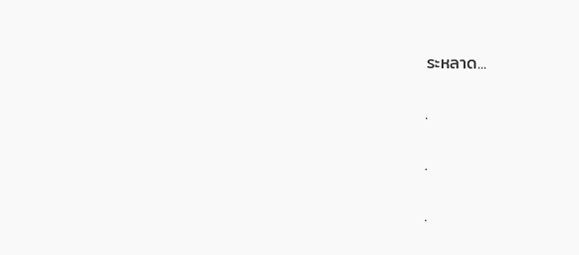ระหลาด...

.

.

.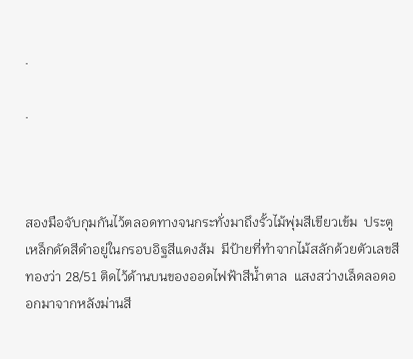.

.



สองมือจับกุมกันไว้ตลอดทางจนกระทั่งมาถึงรั้วไม้พุ่มสีเขียวเข้ม  ประตูเหล็กดัดสีดำอยู่ในกรอบอิฐสีแดงส้ม  มีป้ายที่ทำจากไม้สลักด้วยตัวเลขสีทองว่า 28/51 ติดไว้ด้านบนของออดไฟฟ้าสีน้ำตาล  แสงสว่างเล็ดลอดออกมาจากหลังม่านสี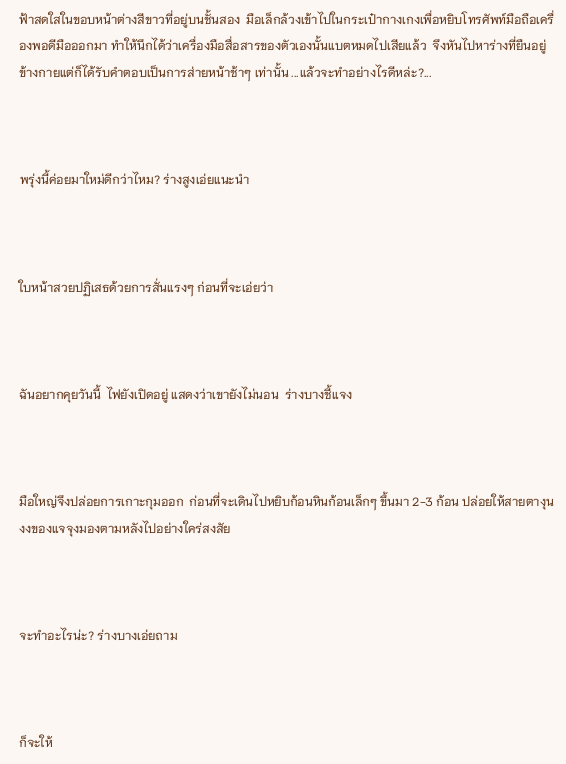ฟ้าสดใสในขอบหน้าต่างสีขาวที่อยู่บนชั้นสอง  มือเล็กล้วงเข้าไปในกระเป๋ากางเกงเพื่อหยิบโทรศัพท์มือถือเครื่องพอดีมือออกมา ทำให้นึกได้ว่าเครื่องมือสื่อสารของตัวเองนั้นแบตหมดไปเสียแล้ว  จึงหันไปหาร่างที่ยืนอยู่ข้างกายแต่ก็ได้รับคำตอบเป็นการส่ายหน้าช้าๆ เท่านั้น ...แล้วจะทำอย่างไรดีหล่ะ?...



พรุ่งนี้ค่อยมาใหม่ดีกว่าไหม? ร่างสูงเอ่ยแนะนำ



ใบหน้าสวยปฏิเสธด้วยการสั่นแรงๆ ก่อนที่จะเอ่ยว่า



ฉันอยากคุยวันนี้  ไฟยังเปิดอยู่ แสดงว่าเขายังไม่นอน  ร่างบางชี้แจง



มือใหญ่จึงปล่อยการเกาะกุมออก  ก่อนที่จะเดินไปหยิบก้อนหินก้อนเล็กๆ ขึ้นมา 2-3 ก้อน ปล่อยให้สายตางุนงงของแจจุงมองตามหลังไปอย่างใคร่สงสัย



จะทำอะไรน่ะ? ร่างบางเอ่ยถาม



ก็จะให้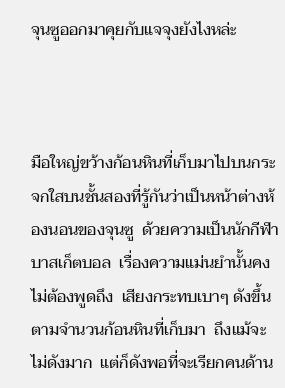จุนซูออกมาคุยกับแจจุงยังไงหล่ะ



มือใหญ่ขว้างก้อนหินที่เก็บมาไปบนกระจกใสบนชั้นสองที่รู้กันว่าเป็นหน้าต่างห้องนอนของจุนซู  ด้วยความเป็นนักกีฬาบาสเก็ตบอล  เรื่องความแม่นยำนั้นคงไม่ต้องพูดถึง  เสียงกระทบเบาๆ ดังขึ้นตามจำนวนก้อนหินที่เก็บมา  ถึงแม้จะไม่ดังมาก  แต่ก็ดังพอที่จะเรียกคนด้าน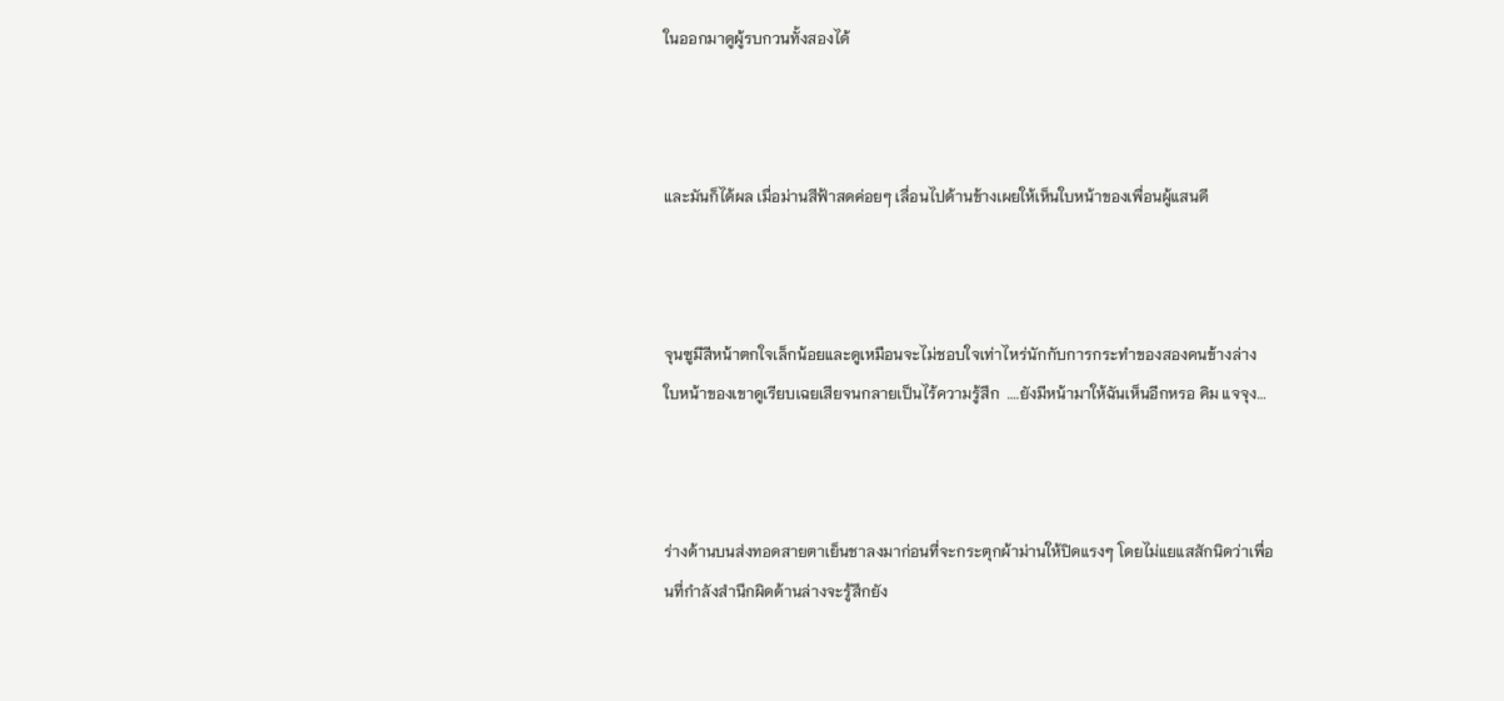ในออกมาดูผู้รบกวนทั้งสองได้



และมันก็ได้ผล เมื่อม่านสีฟ้าสดค่อยๆ เลื่อนไปด้านข้างเผยให้เห็นใบหน้าของเพื่อนผู้แสนดี



จุนซูมีสีหน้าตกใจเล็กน้อยและดูเหมือนจะไม่ชอบใจเท่าไหร่นักกับการกระทำของสองคนข้างล่าง  ใบหน้าของเขาดูเรียบเฉยเสียจนกลายเป็นไร้ความรู้สึก  ....ยังมีหน้ามาให้ฉันเห็นอีกหรอ คิม แจจุง...



ร่างด้านบนส่งทอดสายตาเย็นชาลงมาก่อนที่จะกระตุกผ้าม่านให้ปิดแรงๆ โดยไม่แยแสสักนิดว่าเพื่อนที่กำลังสำนึกผิดด้านล่างจะรู้สึกยัง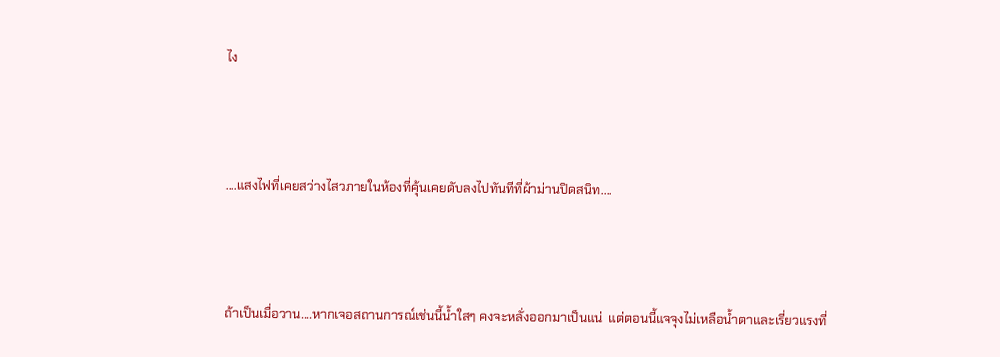ไง



....แสงไฟที่เคยสว่างไสวภายในห้องที่คุ้นเคยดับลงไปทันทีที่ผ้าม่านปิดสนิท....



ถ้าเป็นเมื่อวาน....หากเจอสถานการณ์เช่นนี้น้ำใสๆ คงจะหลั่งออกมาเป็นแน่  แต่ตอนนี้แจจุงไม่เหลือน้ำตาและเรี่ยวแรงที่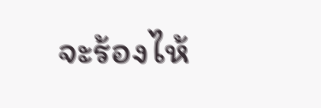จะร้องไห้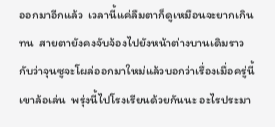ออกมาอีกแล้ว  เวลานี้แค่ลืมตาก็ดูเหมือนจะยากเกินทน  สายตายังคงจับจ้องไปยังหน้าต่างบานเดิมราวกับว่าจุนซูจะโผล่ออกมาใหม่แล้วบอกว่าเรื่องเมื่อครู่นี้เขาล้อเล่น  พรุ่งนี้ไปโรงเรียนด้วยกันนะ อะไรประมา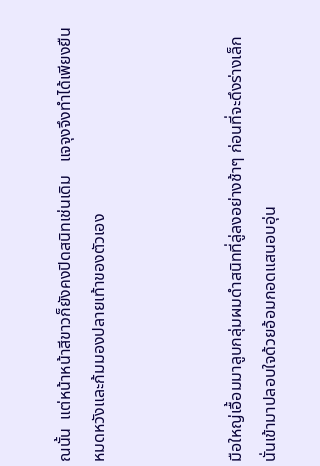ณนั้น  แต่หน้าหน้าสีขาวก็ยังคงปิดสนิทเช่นเดิม   แจจุงจึงทำได้เพียงยืนหมดหวังและก้มมองปลายเท้าของตัวเอง



มือใหญ่เอื้อมมาลูบกลุ่มผมดำสนิทที่ลู่ลงอย่างช้าๆ ก่อนที่จะดึงร่างเล็กนั่นเข้ามาปลอบใจด้วยอ้อมกอดแสนอบอุ่น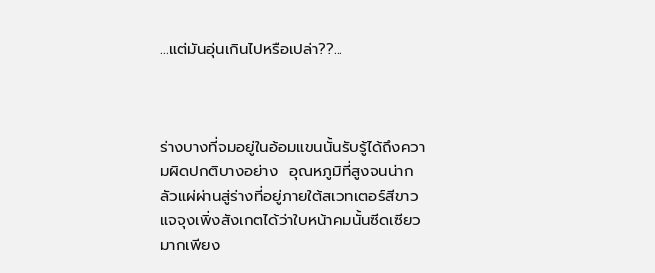...แต่มันอุ่นเกินไปหรือเปล่า??...



ร่างบางที่จมอยู่ในอ้อมแขนนั้นรับรู้ได้ถึงความผิดปกติบางอย่าง  อุณหภูมิที่สูงจนน่ากลัวแผ่ผ่านสู่ร่างที่อยู่ภายใต้สเวทเตอร์สีขาว  แจจุงเพิ่งสังเกตได้ว่าใบหน้าคมนั้นซีดเซียวมากเพียง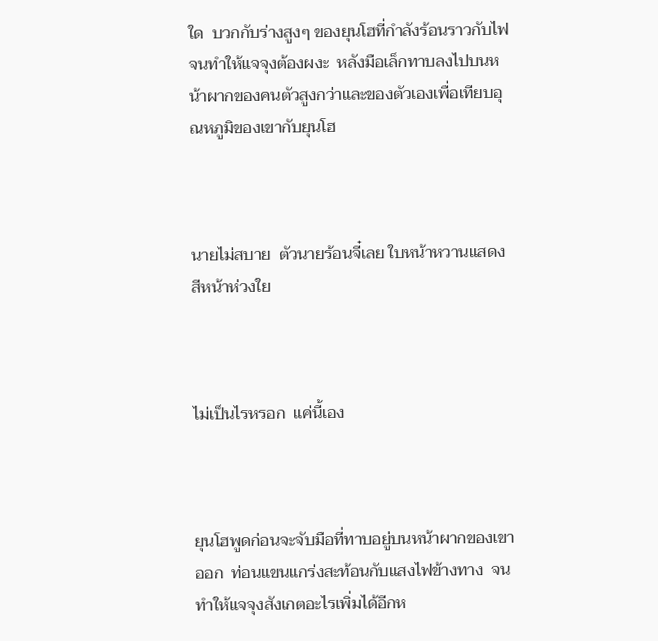ใด  บวกกับร่างสูงๆ ของยุนโฮที่กำลังร้อนราวกับไฟจนทำให้แจจุงต้องผงะ  หลังมือเล็กทาบลงไปบนหน้าผากของคนตัวสูงกว่าและของตัวเองเพื่อเทียบอุณหภูมิของเขากับยุนโฮ



นายไม่สบาย  ตัวนายร้อนจี๋เลย ใบหน้าหวานแสดงสีหน้าห่วงใย



ไม่เป็นไรหรอก  แค่นี้เอง



ยุนโฮพูดก่อนจะจับมือที่ทาบอยู่บนหน้าผากของเขาออก  ท่อนแขนแกร่งสะท้อนกับแสงไฟข้างทาง  จนทำให้แจจุงสังเกตอะไรเพิ่มได้อีกห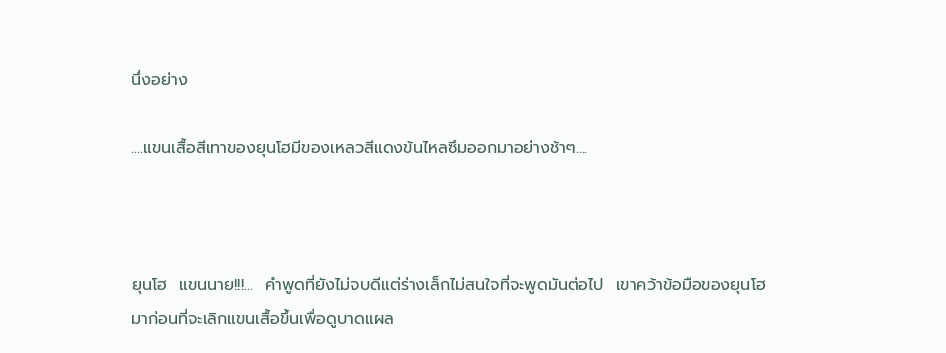นึ่งอย่าง

....แขนเสื้อสีเทาของยุนโฮมีของเหลวสีแดงข้นไหลซึมออกมาอย่างช้าๆ....



ยุนโฮ  แขนนาย!!!...  คำพูดที่ยังไม่จบดีแต่ร่างเล็กไม่สนใจที่จะพูดมันต่อไป  เขาคว้าข้อมือของยุนโฮมาก่อนที่จะเลิกแขนเสื้อขึ้นเพื่อดูบาดแผล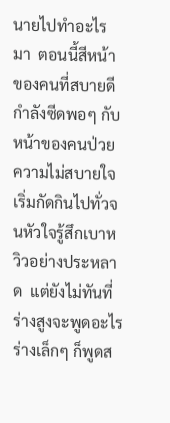นายไปทำอะไรมา  ตอนนี้สีหน้าของคนที่สบายดีกำลังซีดพอๆ กับหน้าของคนป่วย  ความไม่สบายใจเริ่มกัดกินไปทั่วจนหัวใจรู้สึกเบาหวิวอย่างประหลาด  แต่ยังไม่ทันที่ร่างสูงจะพูดอะไร ร่างเล็กๆ ก็พูดส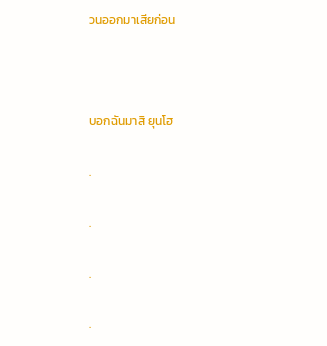วนออกมาเสียก่อน



บอกฉันมาสิ ยุนโฮ

.

.

.

.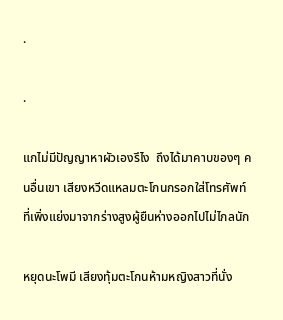.

.

แกไม่มีปัญญาหาผัวเองรึไง  ถึงได้มาคาบของๆ คนอื่นเขา เสียงหวีดแหลมตะโกนกรอกใส่โทรศัพท์ที่เพิ่งแย่งมาจากร่างสูงผู้ยืนห่างออกไปไม่ไกลนัก

หยุดนะโพมี เสียงทุ้มตะโกนห้ามหญิงสาวที่นั่ง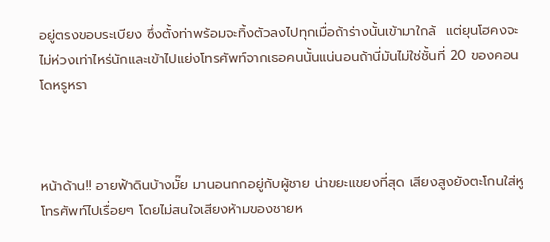อยู่ตรงขอบระเบียง ซึ่งตั้งท่าพร้อมจะทิ้งตัวลงไปทุกเมื่อถ้าร่างนั้นเข้ามาใกล้  แต่ยุนโฮคงจะไม่ห่วงเท่าไหร่นักและเข้าไปแย่งโทรศัพท์จากเธอคนนั้นแน่นอนถ้านี่มันไม่ใช่ชั้นที่ 20 ของคอนโดหรูหรา



หน้าด้าน!! อายฟ้าดินบ้างมั๊ย มานอนกกอยู่กับผู้ชาย น่าขยะแขยงที่สุด เสียงสูงยังตะโกนใส่หูโทรศัพท์ไปเรื่อยๆ โดยไม่สนใจเสียงห้ามของชายห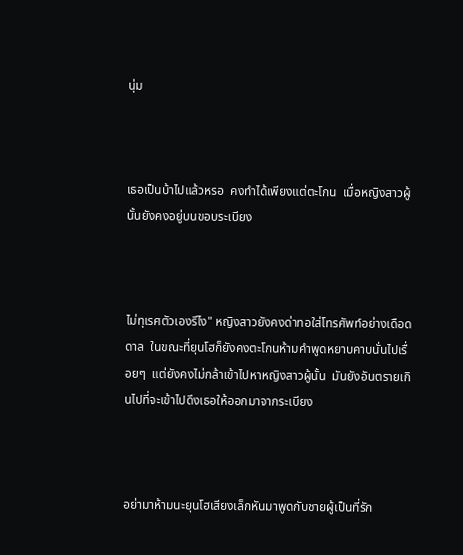นุ่ม



เธอเป็นบ้าไปแล้วหรอ  คงทำได้เพียงแต่ตะโกน  เมื่อหญิงสาวผู้นั้นยังคงอยู่บนขอบระเบียง



ไม่ทุเรศตัวเองรึไง" หญิงสาวยังคงด่าทอใส่โทรศัพท์อย่างเดือดดาล  ในขณะที่ยุนโฮก็ยังคงตะโกนห้ามคำพูดหยาบคาบนั่นไปเรื่อยๆ  แต่ยังคงไม่กล้าเข้าไปหาหญิงสาวผู้นั้น  มันยังอันตรายเกินไปที่จะเข้าไปดึงเธอให้ออกมาจากระเบียง



อย่ามาห้ามนะยุนโฮเสียงเล็กหันมาพูดกับชายผู้เป็นที่รัก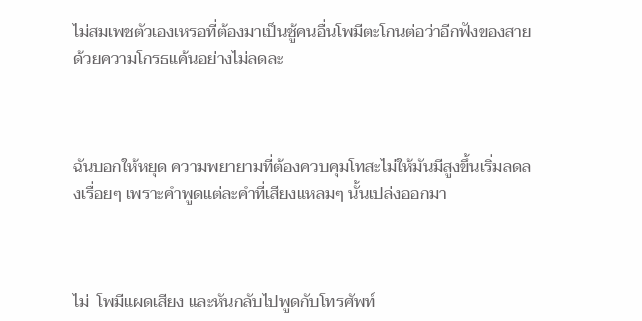ไม่สมเพชตัวเองเหรอที่ต้องมาเป็นชู้คนอื่นโพมีตะโกนต่อว่าอีกฟังของสายด้วยความโกรธแค้นอย่างไม่ลดละ



ฉันบอกให้หยุด ความพยายามที่ต้องควบคุมโทสะไม่ให้มันมีสูงขึ้นเริ่มลดลงเรื่อยๆ เพราะคำพูดแต่ละคำที่เสียงแหลมๆ นั้นเปล่งออกมา



ไม่  โพมีแผดเสียง และหันกลับไปพูดกับโทรศัพท์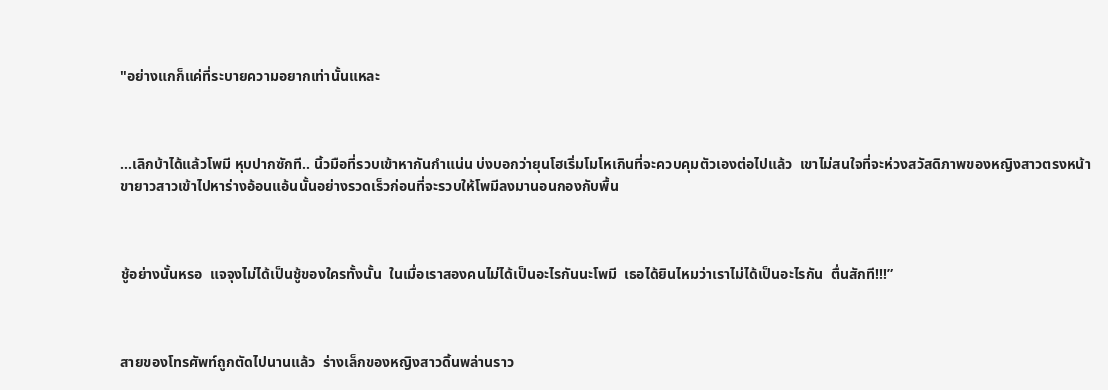"อย่างแกก็แค่ที่ระบายความอยากเท่านั้นแหละ



...เลิกบ้าได้แล้วโพมี หุบปากซักที.. นิ้วมือที่รวบเข้าหากันกำแน่น บ่งบอกว่ายุนโฮเริ่มโมโหเกินที่จะควบคุมตัวเองต่อไปแล้ว  เขาไม่สนใจที่จะห่วงสวัสดิภาพของหญิงสาวตรงหน้า  ขายาวสาวเข้าไปหาร่างอ้อนแอ้นนั้นอย่างรวดเร็วก่อนที่จะรวบให้โพมีลงมานอนกองกับพื้น



ชู้อย่างนั้นหรอ  แจจุงไม่ได้เป็นชู้ของใครทั้งนั้น  ในเมื่อเราสองคนไม่ได้เป็นอะไรกันนะโพมี  เธอได้ยินไหมว่าเราไม่ได้เป็นอะไรกัน  ตื่นสักที!!!”



สายของโทรศัพท์ถูกตัดไปนานแล้ว  ร่างเล็กของหญิงสาวดิ้นพล่านราว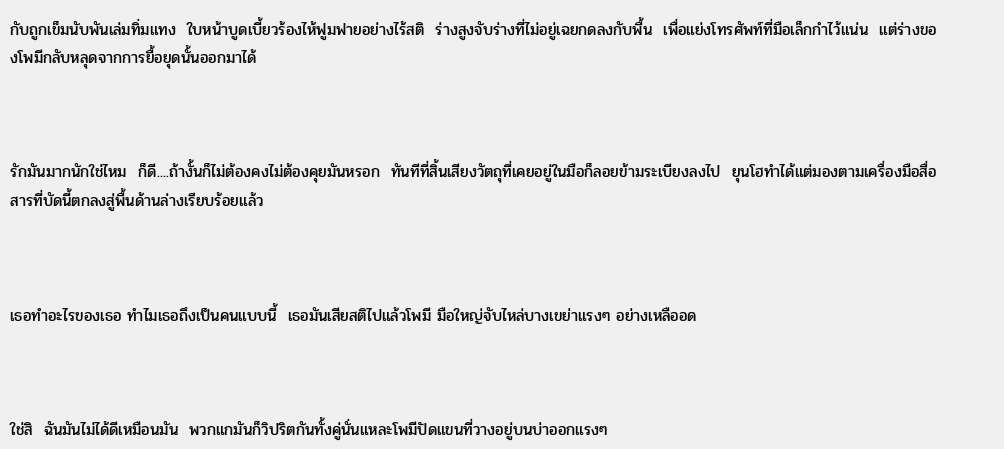กับถูกเข็มนับพันเล่มทิ่มแทง  ใบหน้าบูดเบี้ยวร้องไห้ฟูมฟายอย่างไร้สติ  ร่างสูงจับร่างที่ไม่อยู่เฉยกดลงกับพื้น  เพื่อแย่งโทรศัพท์ที่มือเล็กกำไว้แน่น  แต่ร่างของโพมีกลับหลุดจากการยื้อยุดนั้นออกมาได้



รักมันมากนักใช่ไหม  ก็ดี....ถ้างั้นก็ไม่ต้องคงไม่ต้องคุยมันหรอก  ทันทีที่สิ้นเสียงวัตถุที่เคยอยู่ในมือก็ลอยข้ามระเบียงลงไป  ยุนโฮทำได้แต่มองตามเครื่องมือสื่อสารที่บัดนี้ตกลงสู่พื้นด้านล่างเรียบร้อยแล้ว



เธอทำอะไรของเธอ ทำไมเธอถึงเป็นคนแบบนี้  เธอมันเสียสติไปแล้วโพมี มือใหญ่จับไหล่บางเขย่าแรงๆ อย่างเหลืออด



ใช่สิ  ฉันมันไม่ได้ดีเหมือนมัน  พวกแกมันก็วิปริตกันทั้งคู่นั่นแหละโพมีปัดแขนที่วางอยู่บนบ่าออกแรงๆ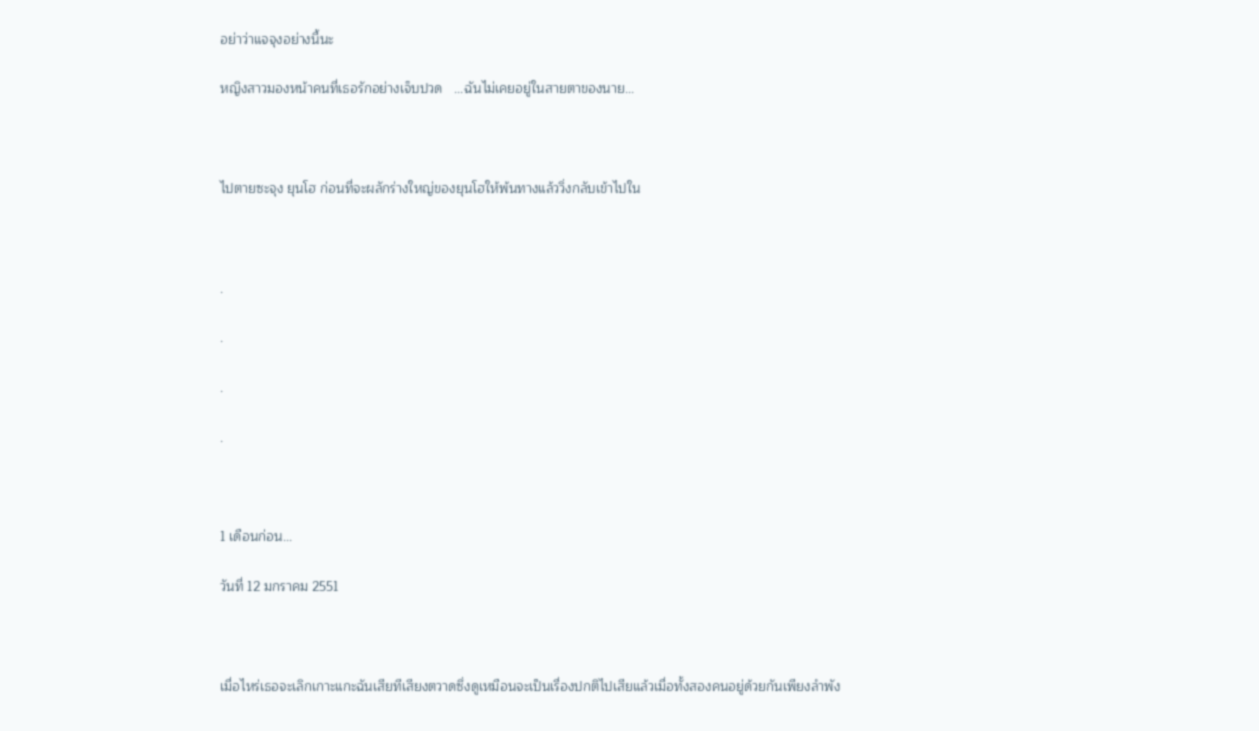อย่าว่าแจจุงอย่างนี้นะ

หญิงสาวมองหน้าคนที่เธอรักอย่างเจ็บปวด   ...ฉันไม่เคยอยู่ในสายตาของนาย...



ไปตายซะจุง ยุนโฮ ก่อนที่จะผลักร่างใหญ่ของยุนโฮให้พ้นทางแล้ววิ่งกลับเข้าไปใน



.

.

.

.



1 เดือนก่อน...

วันที่ 12 มกราคม 2551



เมื่อไหร่เธอจะเลิกเกาะแกะฉันเสียทีเสียงตวาดซึ่งดูเหมือนจะเป็นเรื่องปกติไปเสียแล้วเมื่อทั้งสองคนอยู่ด้วยกันเพียงลำพัง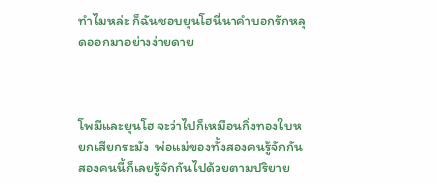ทำไมหล่ะ ก็ฉันชอบยุนโฮนี่นาคำบอกรักหลุดออกมาอย่างง่ายดาย



โพมีและยุนโฮ จะว่าไปก็เหมือนกิ่งทองใบหยกเสียกระมัง  พ่อแม่ของทั้งสองคนรู้จักกัน  สองคนนี้ก็เลยรู้จักกันไปด้วยตามปริยาย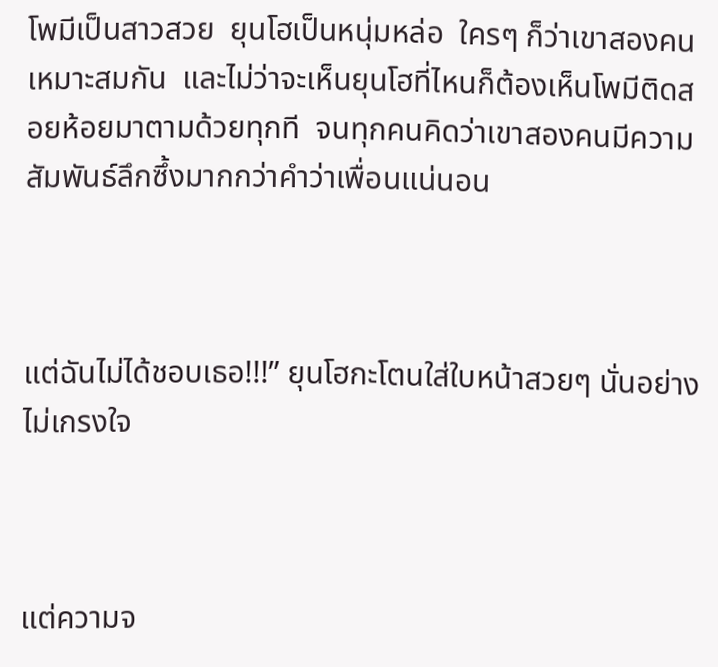โพมีเป็นสาวสวย  ยุนโฮเป็นหนุ่มหล่อ  ใครๆ ก็ว่าเขาสองคนเหมาะสมกัน  และไม่ว่าจะเห็นยุนโฮที่ไหนก็ต้องเห็นโพมีติดสอยห้อยมาตามด้วยทุกที  จนทุกคนคิดว่าเขาสองคนมีความสัมพันธ์ลึกซึ้งมากกว่าคำว่าเพื่อนแน่นอน



แต่ฉันไม่ได้ชอบเธอ!!!” ยุนโฮกะโตนใส่ใบหน้าสวยๆ นั่นอย่างไม่เกรงใจ



แต่ความจ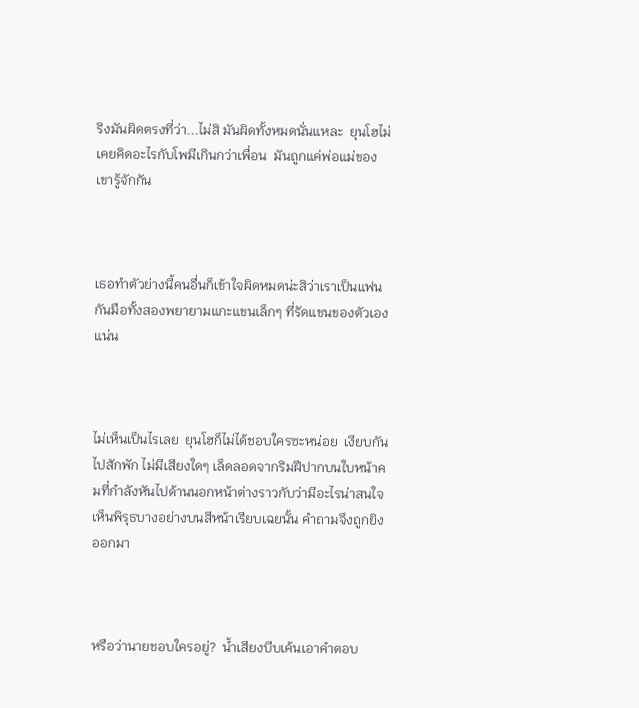ริงมันผิดตรงที่ว่า...ไม่สิ มันผิดทั้งหมดนั่นแหละ  ยุนโฮไม่เคยคิดอะไรกับโพมีเกินกว่าเพื่อน  มันถูกแค่พ่อแม่ของเขารู้จักกัน



เธอทำตัวย่างนี้คนอื่นก็เข้าใจผิดหมดน่ะสิว่าเราเป็นแฟนกันมือทั้งสองพยายามแกะแขนเล็กๆ ที่รัดแขนของตัวเองแน่น



ไม่เห็นเป็นไรเลย  ยุนโฮก็ไม่ได้ชอบใครซะหน่อย  เงียบกันไปสักพัก ไม่มีเสียงใดๆ เล็ดลอดจากริมฝีปากบนใบหน้าคมที่กำลังหันไปด้านนอกหน้าต่างราวกับว่ามีอะไรน่าสนใจ  เห็นพิรุธบางอย่างบนสีหน้าเรียบเฉยนั้น คำถามจึงถูกยิงออกมา



หรือว่านายชอบใครอยู่?  น้ำเสียงบีบเค้นเอาคำตอบ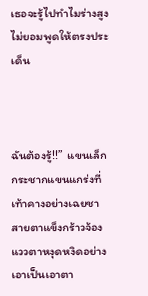เธอจะรู้ไปทำไมร่างสูงไม่ยอมพูดให้ตรงประเด็น



ฉันต้องรู้!!”  แขนเล็กกระชากแขนแกร่งที่เท้าคางอย่างเฉยชา  สายตาแข็งกร้าวจ้องแววตาหงุดหงิดอย่างเอาเป็นเอาตา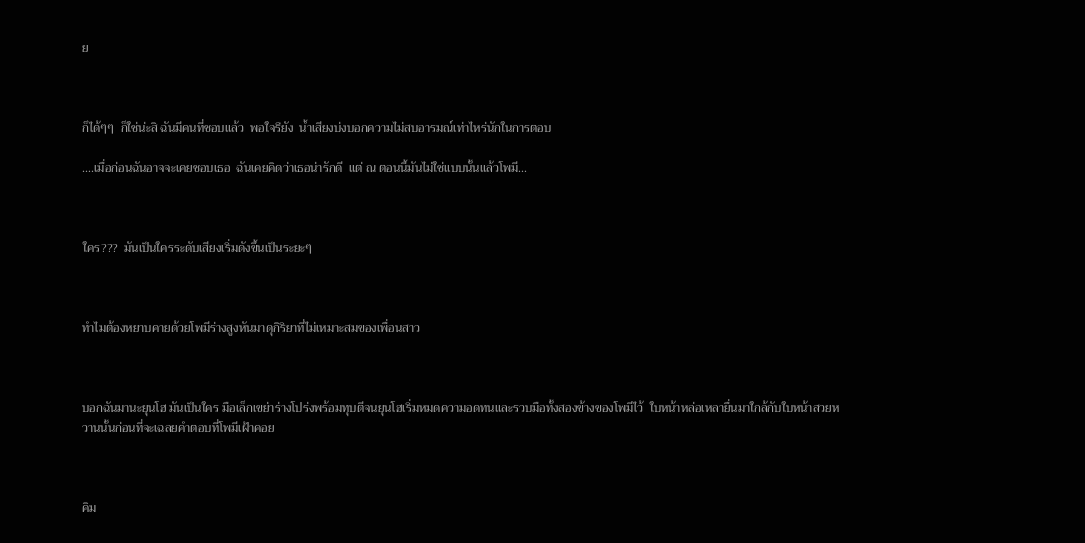ย



ก็ได้ๆๆ  ก็ใช่น่ะสิ ฉันมีคนที่ชอบแล้ว  พอใจรึยัง  น้ำเสียงบ่งบอกความไม่สบอารมณ์เท่าไหร่นักในการตอบ

....เมื่อก่อนฉันอาจจะเคยชอบเธอ  ฉันเคยคิดว่าเธอน่ารักดี  แต่ ณ ตอนนี้มันไม่ใช่แบบนั้นแล้วโพมี...



ใคร???  มันเป็นใครระดับเสียงเริ่มดังขึ้นเป็นระยะๆ



ทำไมต้องหยาบคายด้วยโพมีร่างสูงหันมาดุกิริยาที่ไม่เหมาะสมของเพื่อนสาว



บอกฉันมานะยุนโฮ มันเป็นใคร มือเล็กเขย่าร่างโปร่งพร้อมทุบตีจนยุนโฮเริ่มหมดความอดทนและรวบมือทั้งสองข้างของโพมีไว้  ใบหน้าหล่อเหลายื่นมาใกล้กับใบหน้าสวยหวานนั้นก่อนที่จะเฉลยคำตอบที่โพมีเฝ้าคอย



คิม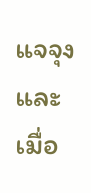แจจุงและเมื่อ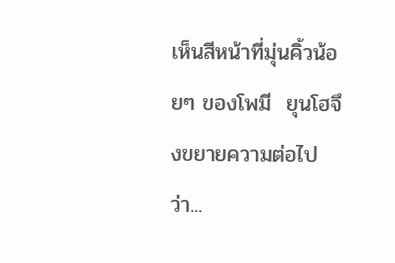เห็นสีหน้าที่มุ่นคิ้วน้อยๆ ของโพมี  ยุนโฮจึงขยายความต่อไปว่า...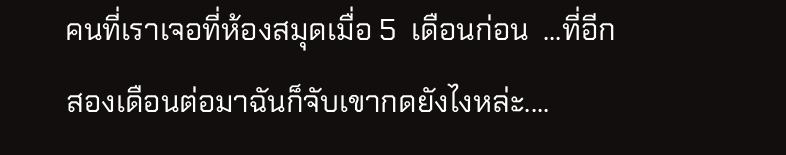คนที่เราเจอที่ห้องสมุดเมื่อ 5  เดือนก่อน  ...ที่อีกสองเดือนต่อมาฉันก็จับเขากดยังไงหล่ะ....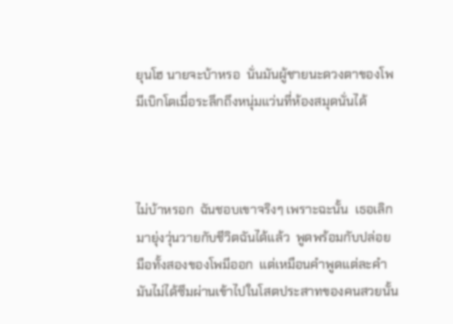ยุนโฮ นายจะบ้าหรอ  นั่นมันผู้ชายนะดวงตาของโพมีเบิกโตเมื่อระลึกถึงหนุ่มแว่นที่ห้องสมุดนั่นได้



ไม่บ้าหรอก  ฉันชอบเขาจริงๆ เพราะฉะนั้น  เธอเลิกมายุ่งวุ่นวายกับชีวิตฉันได้แล้ว  พูดพร้อมกับปล่อยมือทั้งสองของโพมีออก  แต่เหมือนคำพูดแต่ละคำมันไม่ได้ซึมผ่านเข้าไปในโสตประสาทของคนสวยนั้น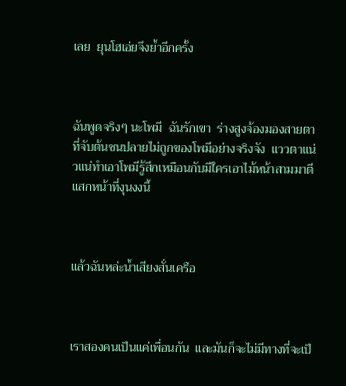เลย  ยุนโฮเอ่ยจึงย้ำอีกครั้ง



ฉันพูดจริงๆ นะโพมี  ฉันรักเขา  ร่างสูงจ้องมองสายตาที่จับต้นชนปลายไม่ถูกของโพมีอย่างจริงจัง  แววตาแน่วแน่ทำเอาโพมีรู้สึกเหมือนกับมีใครเอาไม้หน้าสามมาตีแสกหน้าที่งุนงงนี้



แล้วฉันหล่ะน้ำเสียงสั่นเครือ



เราสองคนเป็นแค่เพื่อนกัน  และมันก็จะไม่มีทางที่จะเป็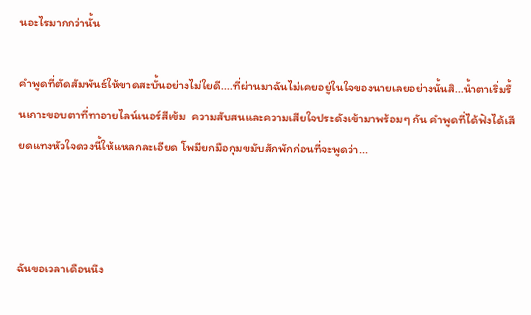นอะไรมากกว่านั้น

คำพูดที่ตัดสัมพันธ์ให้ขาดสะบั้นอย่างไม่ใยดี....ที่ผ่านมาฉันไม่เคยอยู่ในใจของนายเลยอย่างนั้นสิ...น้ำตาเริ่มรื้นเกาะขอบตาที่ทาอายไลน์เนอร์สีเข้ม  ความสับสนและความเสียใจประดังเข้ามาพร้อมๆ กัน คำพูดที่ได้ฟังได้เสียดแทงหัวใจดวงนี้ให้แหลกละเอียด โพมียกมือกุมขมับสักพักก่อนที่จะพูดว่า...



ฉันขอเวลาเดือนนึง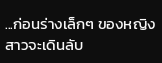...ก่อนร่างเล็กๆ ของหญิงสาวจะเดินลับ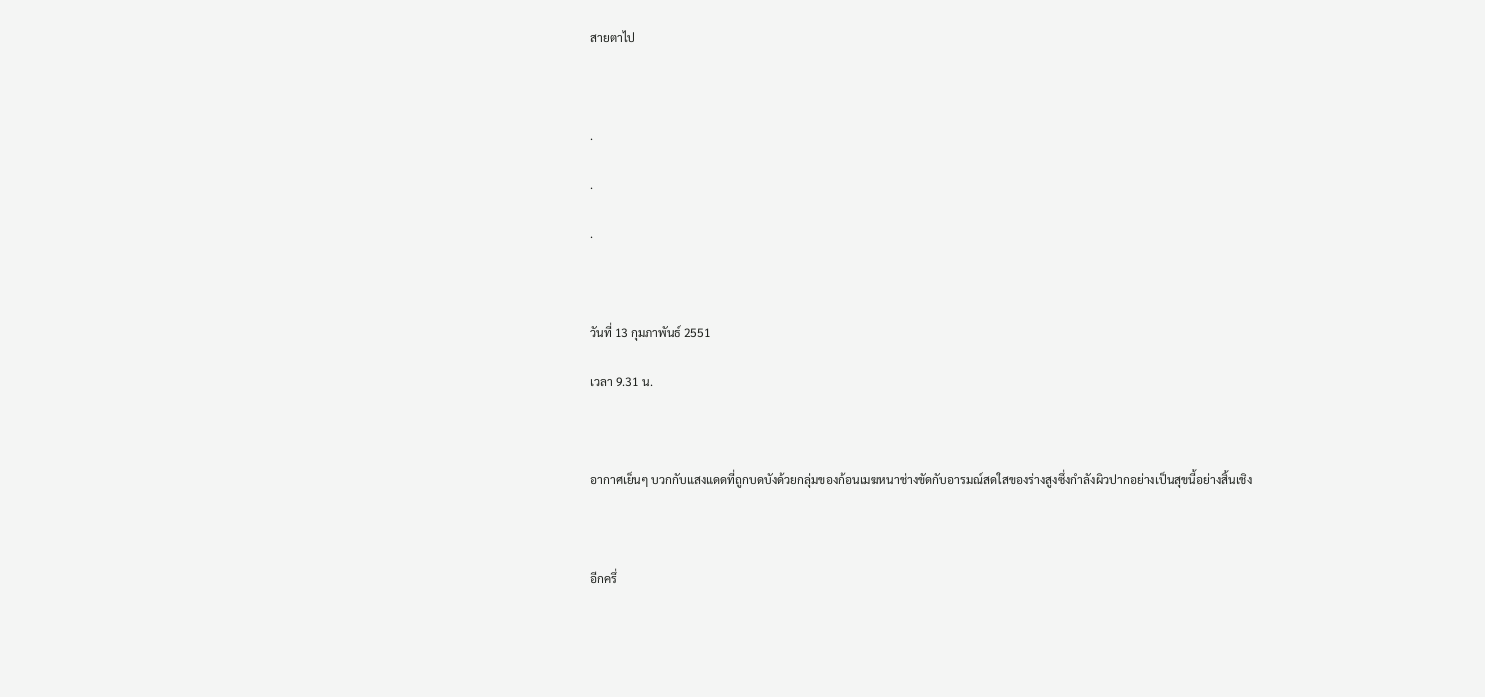สายตาไป



.

.

.



วันที่ 13 กุมภาพันธ์ 2551

เวลา 9.31 น.



อากาศเย็นๆ บวกกับแสงแดดที่ถูกบดบังด้วยกลุ่มของก้อนเมฆหนาช่างขัดกับอารมณ์สดใสของร่างสูงซึ่งกำลังผิวปากอย่างเป็นสุขนี้อย่างสิ้นเชิง



อีกครึ่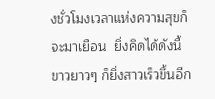งชั่วโมงเวลาแห่งความสุขก็จะมาเยือน  ยิ่งคิดได้ดังนี้ขาวยาวๆ ก็ยิ่งสาวเร็วขึ้นอีก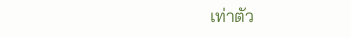เท่าตัว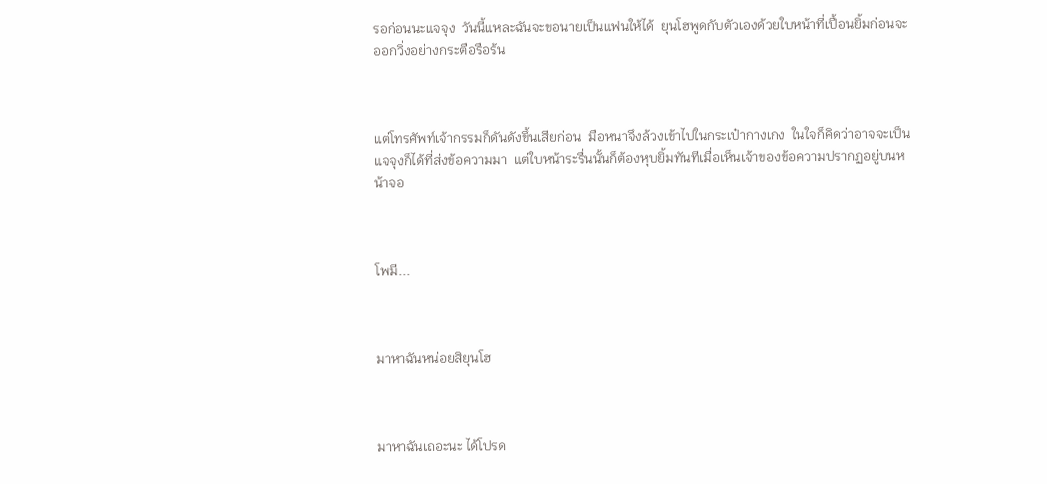รอก่อนนะแจจุง  วันนี้แหละฉันจะขอนายเป็นแฟนให้ได้  ยุนโฮพูดกับตัวเองด้วยใบหน้าที่เปื้อนยิ้มก่อนจะออกวิ่งอย่างกระตือรือร้น



แต่โทรศัพท์เจ้ากรรมก็ดันดังขึ้นเสียก่อน  มือหนาจึงล้วงเข้าไปในกระเป๋ากางเกง  ในใจก็คิดว่าอาจจะเป็นแจจุงก็ได้ที่ส่งข้อความมา  แต่ใบหน้าระรื่นนั้นก็ต้องหุบยิ้มทันทีเมื่อเห็นเจ้าของข้อความปรากฏอยู่บนหน้าจอ



โพมี...



มาหาฉันหน่อยสิยุนโฮ



มาหาฉันเถอะนะ ได้โปรด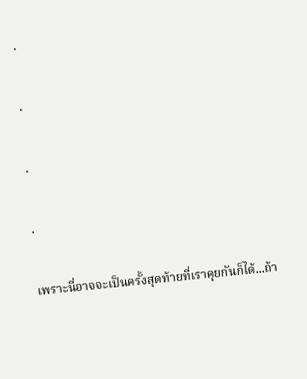.

.

.

.

เพราะนี่อาจจะเป็นครั้งสุดท้ายที่เราคุยกันก็ได้...ถ้า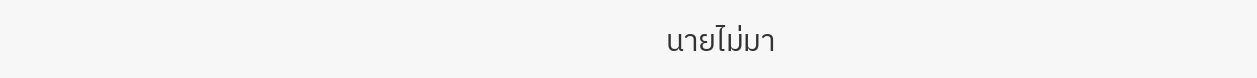นายไม่มา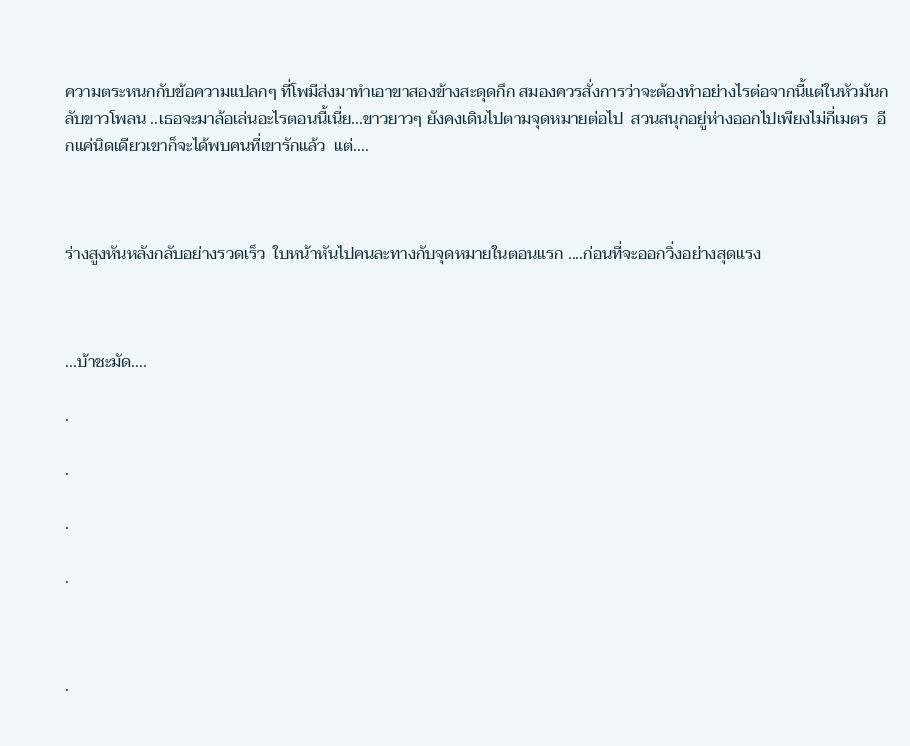ความตระหนกกับข้อความแปลกๆ ที่โพมีส่งมาทำเอาขาสองข้างสะดุดกึก สมองควรสั่งการว่าจะต้องทำอย่างไรต่อจากนี้แต่ในหัวมันกลับขาวโพลน ..เธอจะมาล้อเล่นอะไรตอนนี้เนี่ย...ขาวยาวๆ ยังคงเดินไปตามจุดหมายต่อไป  สวนสนุกอยู่ห่างออกไปเพียงไม่กี่เมตร  อีกแค่นิดเดียวเขาก็จะได้พบคนที่เขารักแล้ว  แต่....



ร่างสูงหันหลังกลับอย่างรวดเร็ว  ใบหน้าหันไปคนละทางกับจุดหมายในตอนแรก ....ก่อนที่จะออกวิ่งอย่างสุดแรง



...บ้าชะมัด....

.

.

.

.



.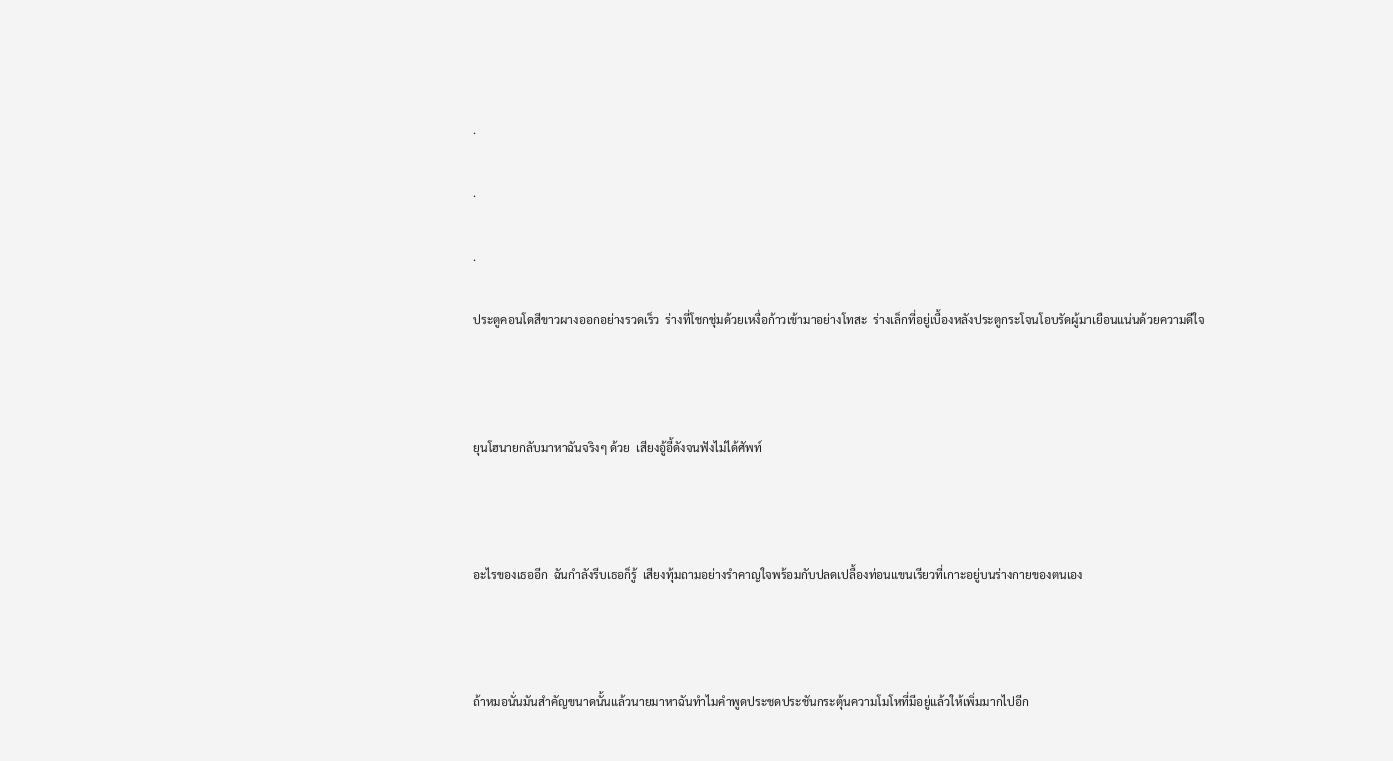.

.

.

ประตูคอนโดสีขาวผางออกอย่างรวดเร็ว  ร่างที่โชกชุ่มด้วยเหงื่อก้าวเข้ามาอย่างโทสะ  ร่างเล็กที่อยู่เบื้องหลังประตูกระโจนโอบรัดผู้มาเยือนแน่นด้วยความดีใจ



ยุนโฮนายกลับมาหาฉันจริงๆ ด้วย  เสียงอู้อี้ดังจนฟังไม่ได้ศัพท์



อะไรของเธออีก  ฉันกำลังรีบเธอก็รู้  เสียงทุ้มถามอย่างรำคาญใจพร้อมกับปลดเปลื้องท่อนแขนเรียวที่เกาะอยู่บนร่างกายของตนเอง



ถ้าหมอนั่นมันสำคัญขนาดนั้นแล้วนายมาหาฉันทำไมคำพูดประชดประชันกระตุ้นความโมโหที่มีอยู่แล้วให้เพิ่มมากไปอีก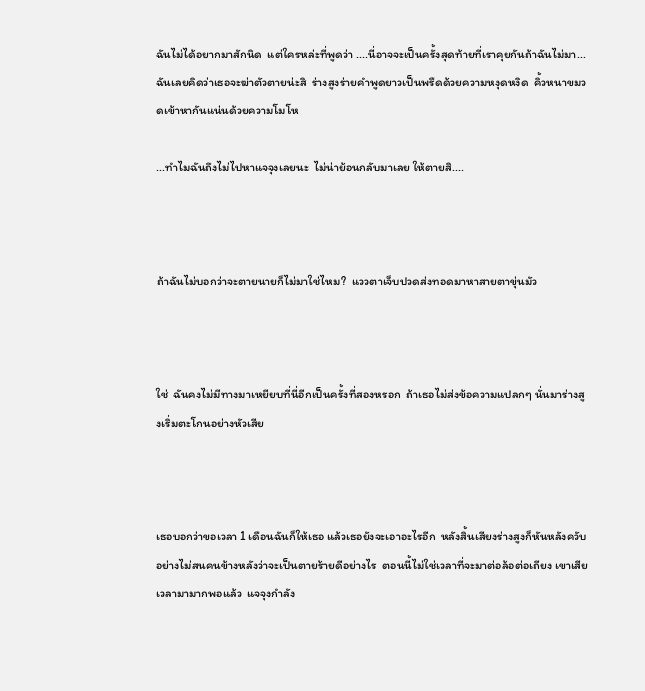ฉันไม่ได้อยากมาสักนิด  แต่ใครหล่ะที่พูดว่า ....นี่อาจจะเป็นครั้งสุดท้ายที่เราคุยกันถ้าฉันไม่มา... ฉันเลยคิดว่าเธอจะฆ่าตัวตายน่ะสิ  ร่างสูงร่ายคำพูดยาวเป็นพรืดด้วยความหงุดหงิด  คิ้วหนาขมวดเข้าหากันแน่นด้วยความโมโห

...ทำไมฉันถึงไม่ไปหาแจจุงเลยนะ  ไม่น่าย้อนกลับมาเลย ให้ตายสิ....



ถ้าฉันไม่บอกว่าจะตายนายก็ไม่มาใช่ไหม?  แววตาเจ็บปวดส่งทอดมาหาสายตาขุ่นมัว



ใช่  ฉันคงไม่มีทางมาเหยียบที่นี่อีกเป็นครั้งที่สองหรอก  ถ้าเธอไม่ส่งข้อความแปลกๆ นั่นมาร่างสูงเริ่มตะโกนอย่างหัวเสีย



เธอบอกว่าขอเวลา 1 เดือนฉันก็ให้เธอ แล้วเธอยังจะเอาอะไรอีก  หลังสิ้นเสียงร่างสูงก็หันหลังควับอย่างไม่สนคนข้างหลังว่าจะเป็นตายร้ายดีอย่างไร  ตอนนี้ไม่ใช่เวลาที่จะมาต่อล้อต่อเถียง เขาเสียเวลามามากพอแล้ว  แจจุงกำลัง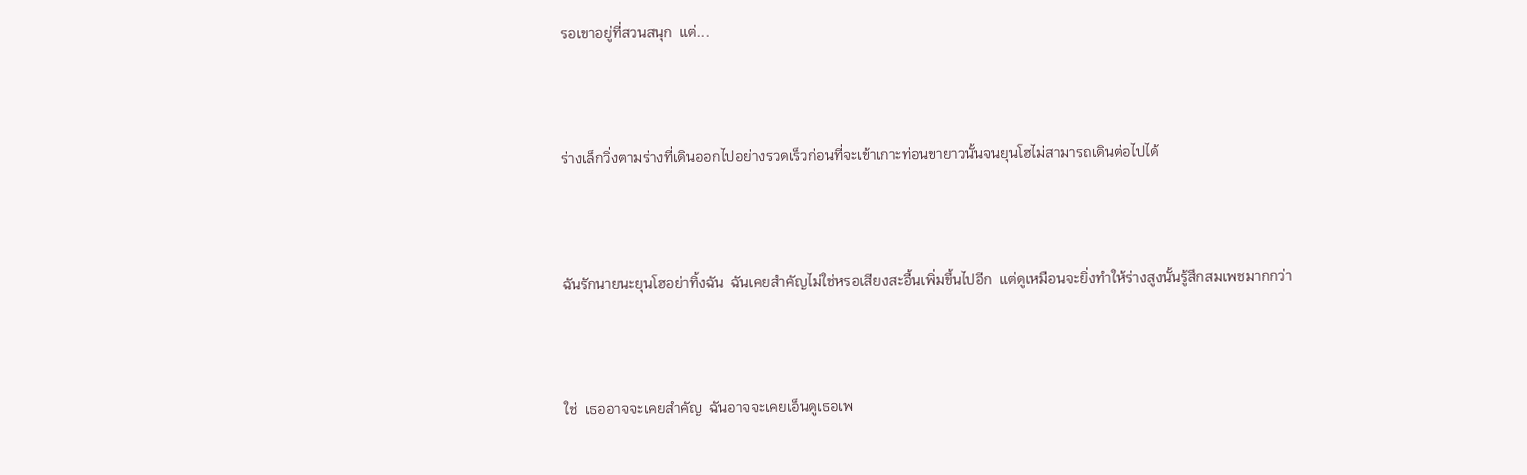รอเขาอยู่ที่สวนสนุก  แต่...



ร่างเล็กวิ่งตามร่างที่เดินออกไปอย่างรวดเร็วก่อนที่จะเข้าเกาะท่อนขายาวนั้นจนยุนโฮไม่สามารถเดินต่อไปได้



ฉันรักนายนะยุนโฮอย่าทิ้งฉัน  ฉันเคยสำคัญไม่ใช่หรอเสียงสะอื้นเพิ่มขึ้นไปอีก  แต่ดูเหมือนจะยิ่งทำให้ร่างสูงนั้นรู้สึกสมเพชมากกว่า



ใช่  เธออาจจะเคยสำคัญ  ฉันอาจจะเคยเอ็นดูเธอเพ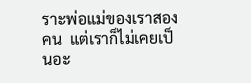ราะพ่อแม่ของเราสองคน  แต่เราก็ไม่เคยเป็นอะ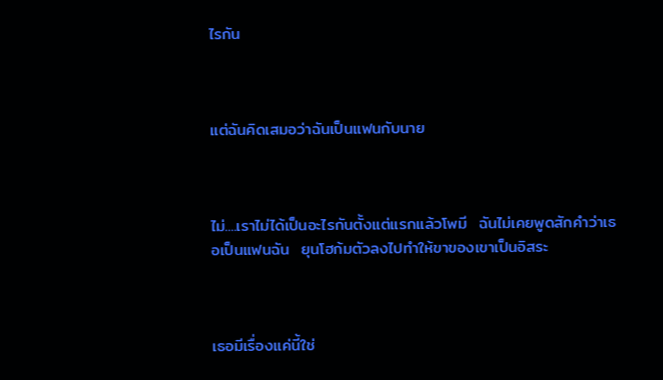ไรกัน



แต่ฉันคิดเสมอว่าฉันเป็นแฟนกับนาย



ไม่....เราไม่ได้เป็นอะไรกันตั้งแต่แรกแล้วโพมี  ฉันไม่เคยพูดสักคำว่าเธอเป็นแฟนฉัน  ยุนโฮก้มตัวลงไปทำให้ขาของเขาเป็นอิสระ



เธอมีเรื่องแค่นี้ใช่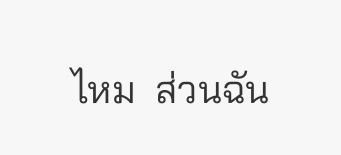ไหม  ส่วนฉัน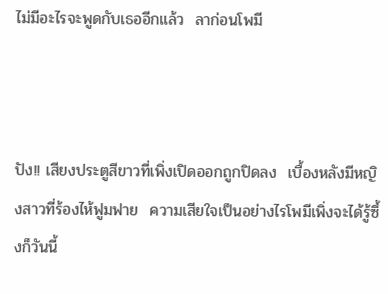ไม่มีอะไรจะพูดกับเธออีกแล้ว  ลาก่อนโพมี



ปัง!! เสียงประตูสีขาวที่เพิ่งเปิดออกถูกปิดลง  เบื้องหลังมีหญิงสาวที่ร้องไห้ฟูมฟาย  ความเสียใจเป็นอย่างไรโพมีเพิ่งจะได้รู้ซึ้งก็วันนี้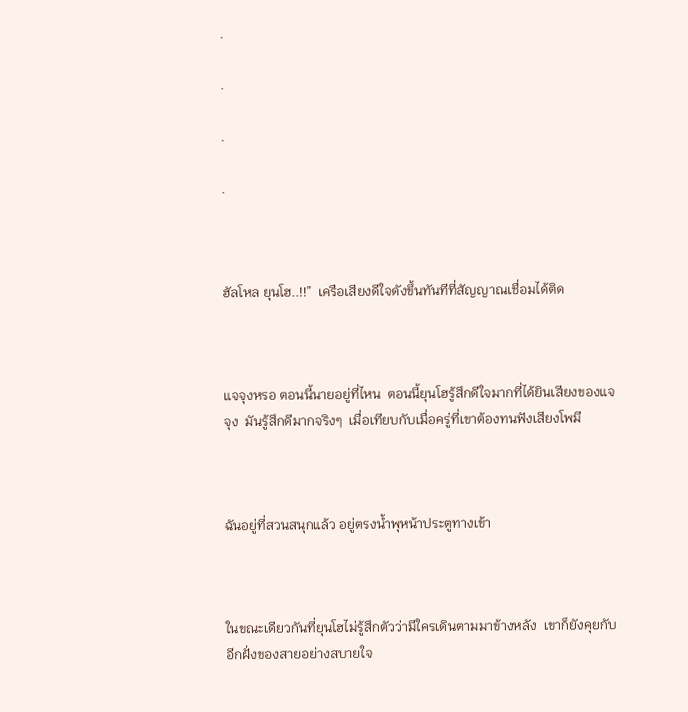.

.

.

.



ฮัลโหล ยุนโฮ..!!”  เครือเสียงดีใจดังขึ้นทันทีที่สัญญาณเชื่อมได้ติด



แจจุงหรอ ตอนนี้นายอยู่ที่ไหน  ตอนนี้ยุนโฮรู้สึกดีใจมากที่ได้ยินเสียงของแจจุง  มันรู้สึกดีมากจริงๆ  เมื่อเทียบกับเมื่อครู่ที่เขาต้องทนฟังเสียงโพมี



ฉันอยู่ที่สวนสนุกแล้ว อยู่ตรงน้ำพุหน้าประตูทางเข้า



ในขณะเดียวกันที่ยุนโฮไม่รู้สึกตัวว่ามีใครเดินตามมาข้างหลัง  เขาก็ยังคุยกับอีกฝั่งของสายอย่างสบายใจ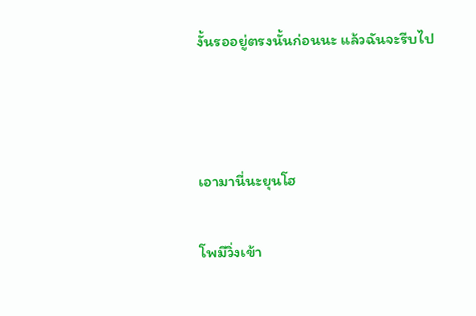งั้นรออยู่ตรงนั้นก่อนนะ แล้วฉันจะรีบไป



เอามานี่นะยุนโฮ

โพมีวิ่งเข้า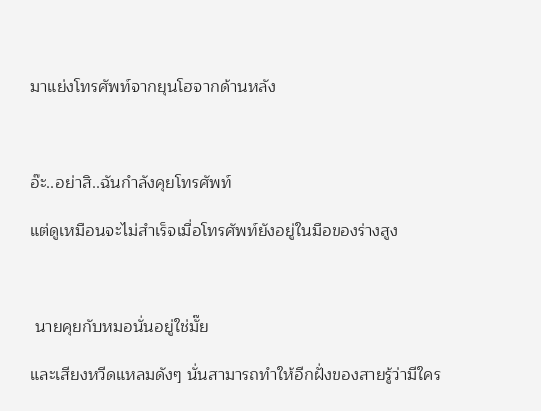มาแย่งโทรศัพท์จากยุนโฮจากด้านหลัง



อ๊ะ..อย่าสิ..ฉันกำลังคุยโทรศัพท์

แต่ดูเหมือนจะไม่สำเร็จเมื่อโทรศัพท์ยังอยู่ในมือของร่างสูง



 นายคุยกับหมอนั่นอยู่ใช่มั๊ย

และเสียงหวีดแหลมดังๆ นั่นสามารถทำให้อีกฝั่งของสายรู้ว่ามีใคร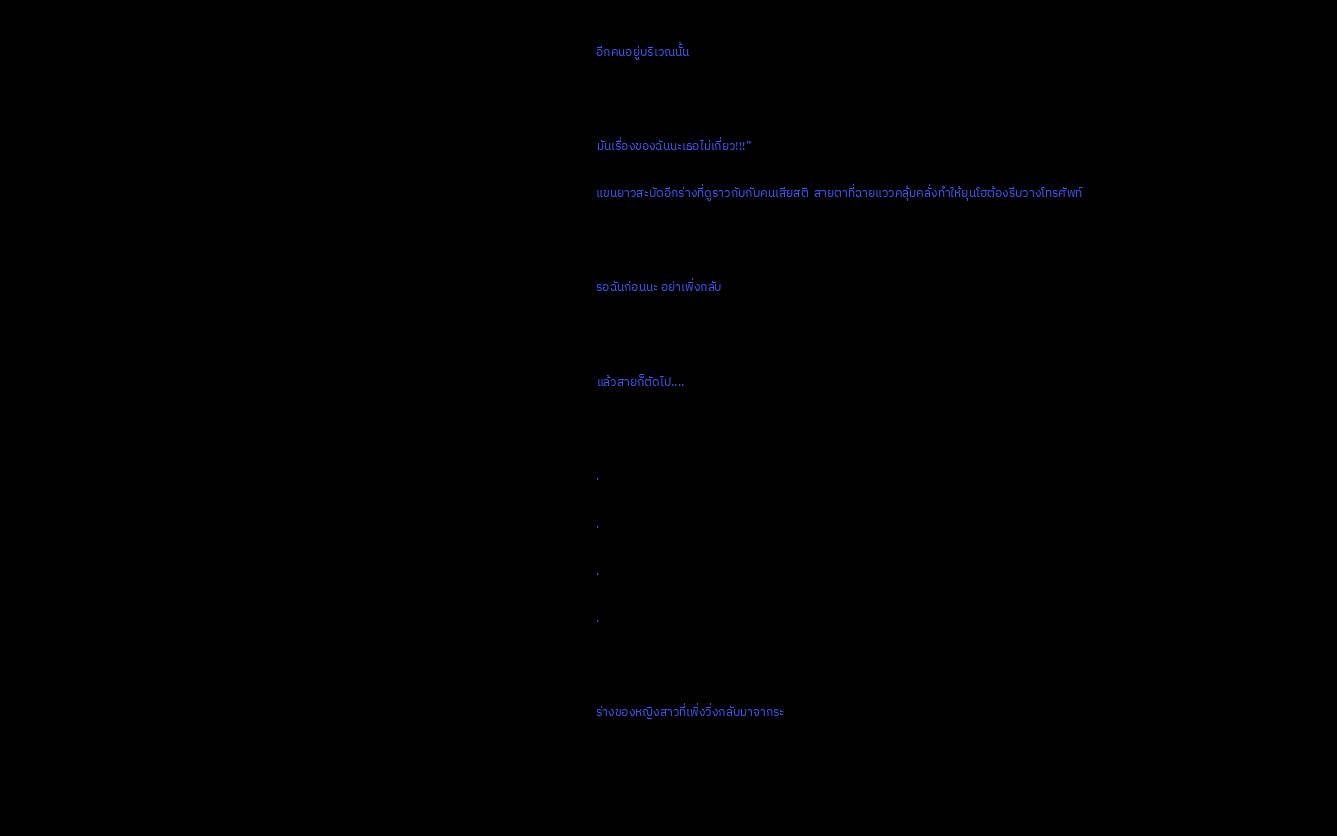อีกคนอยู่บริเวณนั้น



มันเรื่องของฉันนะเธอไม่เกี่ยว!!!”

แขนยาวสะบัดอีกร่างที่ดูราวกับกับคนเสียสติ  สายตาที่ฉายแววคลุ้มคลั่งทำให้ยุนโฮต้องรีบวางโทรศัพท์



รอฉันก่อนนะ อย่าเพิ่งกลับ



แล้วสายก็ตัดไป....



.

.

.

.



ร่างของหญิงสาวที่เพิ่งวิ่งกลับมาจากระ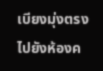เบียงมุ่งตรงไปยังห้องค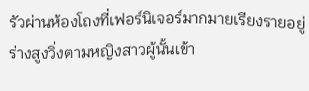รัวผ่านห้องโถงที่เฟอร์นิเจอร์มากมายเรียงรายอยู่  ร่างสูงวิ่งตามหญิงสาวผู้นั้นเข้า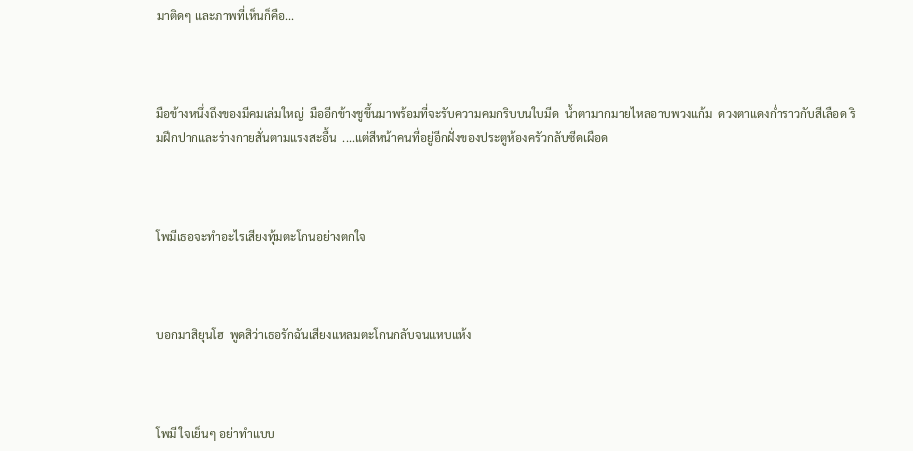มาติดๆ และภาพที่เห็นก็คือ...



มือข้างหนึ่งถึงของมีคมเล่มใหญ่  มืออีกข้างชูขึ้นมาพร้อมที่จะรับความคมกริบบนใบมีด  น้ำตามากมายไหลอาบพวงแก้ม  ดวงตาแดงก่ำราวกับสีเลือด ริมฝีกปากและร่างกายสั่นตามแรงสะอื้น  ....แต่สีหน้าคนที่อยู่อีกฝั่งของประตูห้องครัวกลับซีดเผือด



โพมีเธอจะทำอะไรเสียงทุ้มตะโกนอย่างตกใจ



บอกมาสิยุนโฮ  พูดสิว่าเธอรักฉันเสียงแหลมตะโกนกลับจนแหบแห้ง



โพมี ใจเย็นๆ อย่าทำแบบ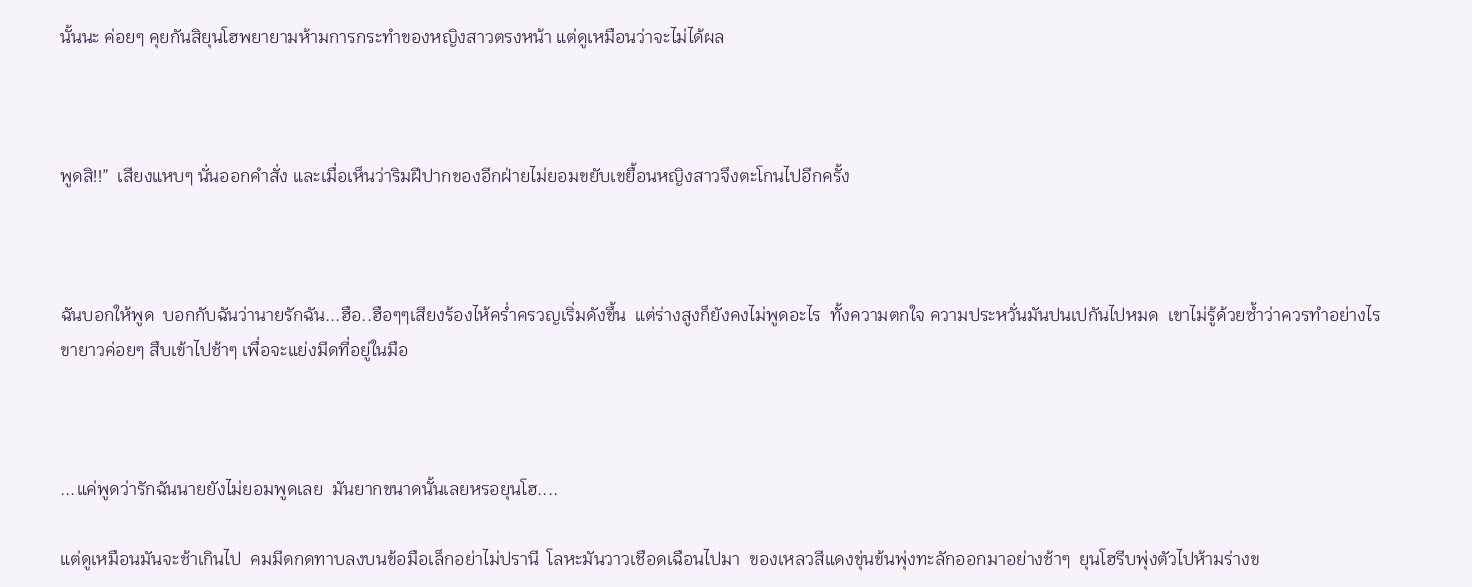นั้นนะ ค่อยๆ คุยกันสิยุนโฮพยายามห้ามการกระทำของหญิงสาวตรงหน้า แต่ดูเหมือนว่าจะไม่ได้ผล



พูดสิ!!”  เสียงแหบๆ นั่นออกคำสั่ง และเมื่อเห็นว่าริมฝีปากของอีกฝ่ายไม่ยอมขยับเขยื้อนหญิงสาวจึงตะโกนไปอีกครั้ง



ฉันบอกให้พูด  บอกกับฉันว่านายรักฉัน...ฮือ..ฮือๆๆเสียงร้องไห้คร่ำครวญเริ่มดังขึ้น  แต่ร่างสูงก็ยังคงไม่พูดอะไร  ทั้งความตกใจ ความประหวั่นมันปนเปกันไปหมด  เขาไม่รู้ด้วยซ้ำว่าควรทำอย่างไร ขายาวค่อยๆ สืบเข้าไปช้าๆ เพื่อจะแย่งมีดที่อยู่ในมือ



...แค่พูดว่ารักฉันนายยังไม่ยอมพูดเลย  มันยากขนาดนั้นเลยหรอยุนโฮ....

แต่ดูเหมือนมันจะช้าเกินไป  คมมีดกดทาบลงบนข้อมือเล็กอย่าไม่ปรานี  โลหะมันวาวเชือดเฉือนไปมา  ของเหลวสีแดงขุ่นข้นพุ่งทะลักออกมาอย่างช้าๆ  ยุนโฮรีบพุ่งตัวไปห้ามร่างข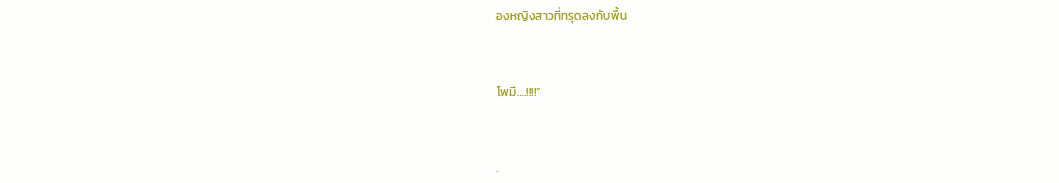องหญิงสาวที่ทรุดลงกับพื้น



โพมี….!!!!”



.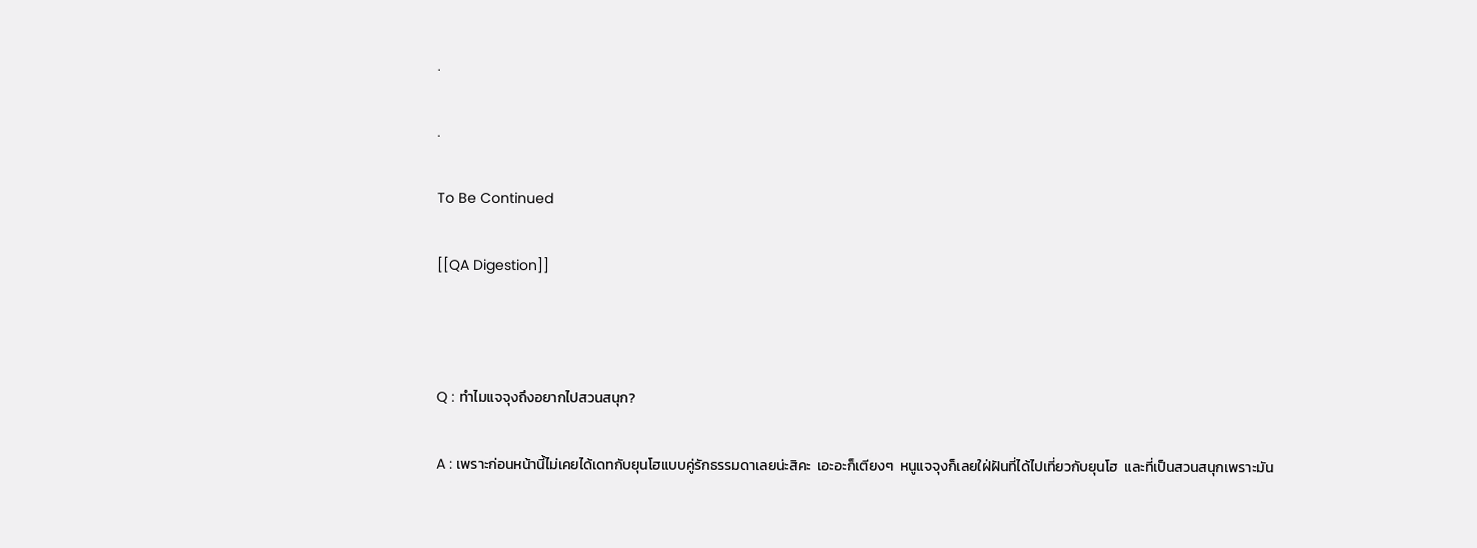.

.

To Be Continued

[[QA Digestion]]



Q : ทำไมแจจุงถึงอยากไปสวนสนุก?

A : เพราะก่อนหน้านี้ไม่เคยได้เดทกับยุนโฮแบบคู่รักธรรมดาเลยน่ะสิคะ  เอะอะก็เตียงๆ  หนูแจจุงก็เลยใฝ่ฝันที่ได้ไปเที่ยวกับยุนโฮ  และที่เป็นสวนสนุกเพราะมัน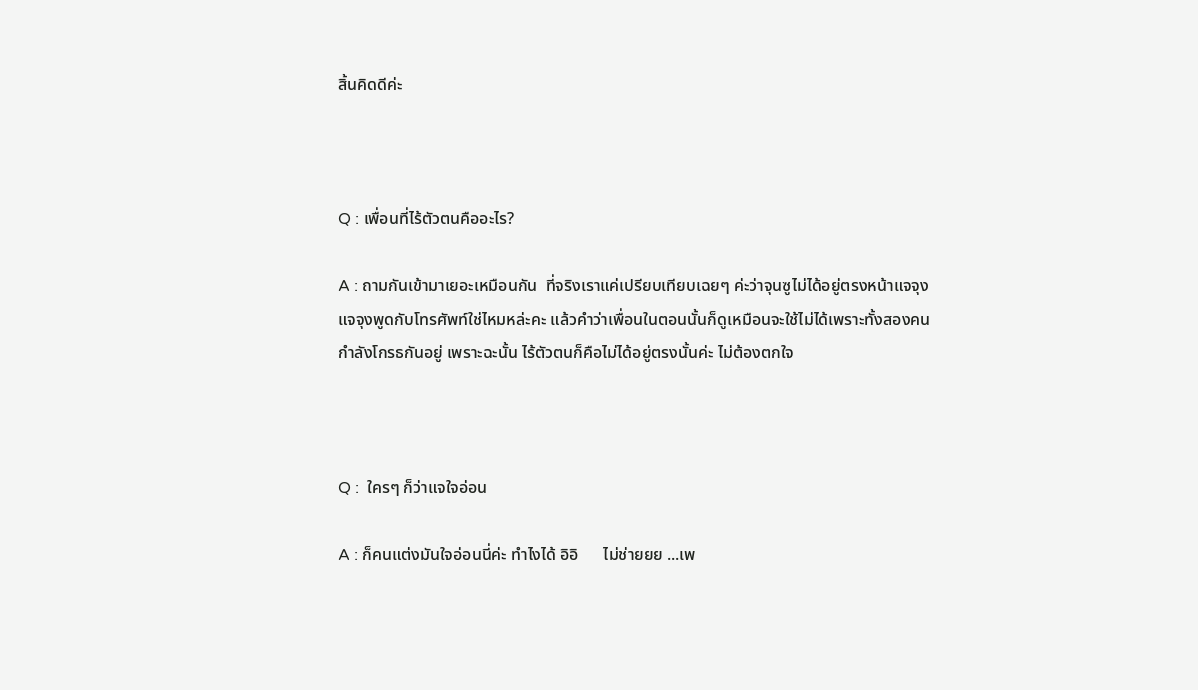สิ้นคิดดีค่ะ



Q : เพื่อนที่ไร้ตัวตนคืออะไร?

A : ถามกันเข้ามาเยอะเหมือนกัน  ที่จริงเราแค่เปรียบเทียบเฉยๆ ค่ะว่าจุนซูไม่ได้อยู่ตรงหน้าแจจุง  แจจุงพูดกับโทรศัพท์ใช่ไหมหล่ะคะ แล้วคำว่าเพื่อนในตอนนั้นก็ดูเหมือนจะใช้ไม่ได้เพราะทั้งสองคนกำลังโกรธกันอยู่ เพราะฉะนั้น ไร้ตัวตนก็คือไม่ได้อยู่ตรงนั้นค่ะ ไม่ต้องตกใจ



Q :  ใครๆ ก็ว่าแจใจอ่อน

A : ก็คนแต่งมันใจอ่อนนี่ค่ะ ทำไงได้ อิอิ      ไม่ช่ายยย ...เพ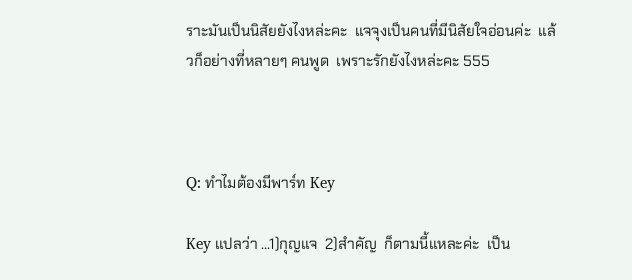ราะมันเป็นนิสัยยังไงหล่ะคะ  แจจุงเป็นคนที่มีนิสัยใจอ่อนค่ะ  แล้วก็อย่างที่หลายๆ คนพูด  เพราะรักยังไงหล่ะคะ 555



Q: ทำไมต้องมีพาร์ท Key

Key แปลว่า ...1)กุญแจ  2)สำคัญ  ก็ตามนี้แหละค่ะ  เป็น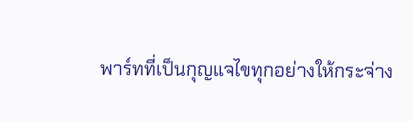พาร์ทที่เป็นกุญแจไขทุกอย่างให้กระจ่าง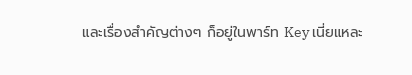และเรื่องสำคัญต่างๆ ก็อยู่ในพาร์ท Key เนี่ยแหละ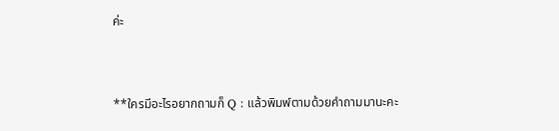ค่ะ



**ใครมีอะไรอยากถามก็ Q : แล้วพิมพ์ตามด้วยคำถามมานะคะ